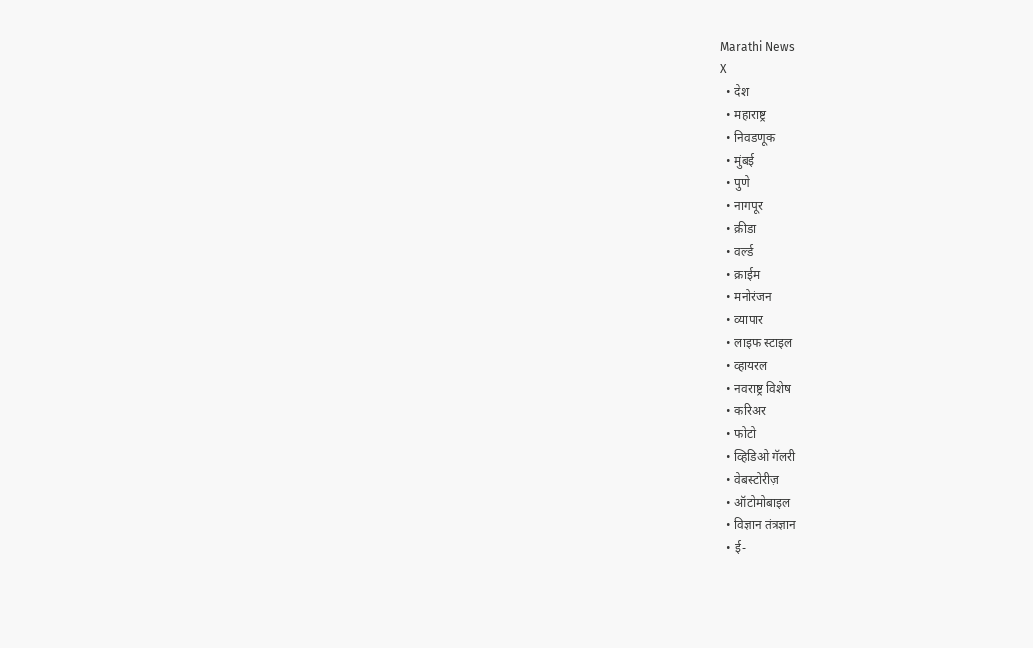Marathi News
X
  • देश
  • महाराष्ट्र
  • निवडणूक
  • मुंबई
  • पुणे
  • नागपूर
  • क्रीडा
  • वर्ल्ड
  • क्राईम
  • मनोरंजन
  • व्यापार
  • लाइफ स्टाइल
  • व्हायरल
  • नवराष्ट्र विशेष
  • करिअर
  • फोटो
  • व्हिडिओ गॅलरी
  • वेबस्टोरीज़
  • ऑटोमोबाइल
  • विज्ञान तंत्रज्ञान
  • ई-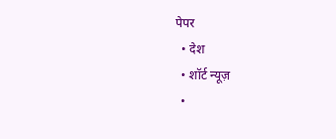पेपर
  • देश
  • शॉर्ट न्यूज़
  •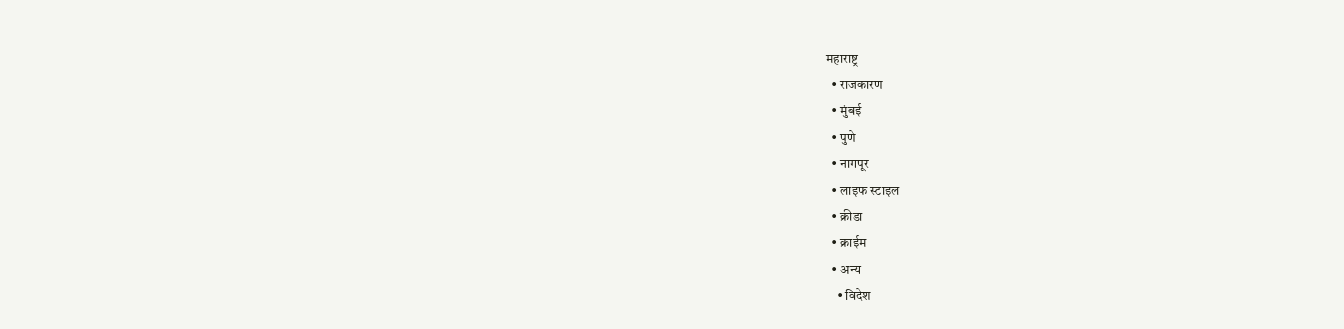महाराष्ट्र
  • राजकारण
  • मुंबई
  • पुणे
  • नागपूर
  • लाइफ स्टाइल
  • क्रीडा
  • क्राईम
  • अन्य
    • विदेश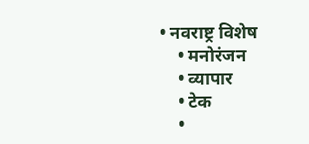• नवराष्ट्र विशेष
    • मनोरंजन
    • व्यापार
    • टेक
    •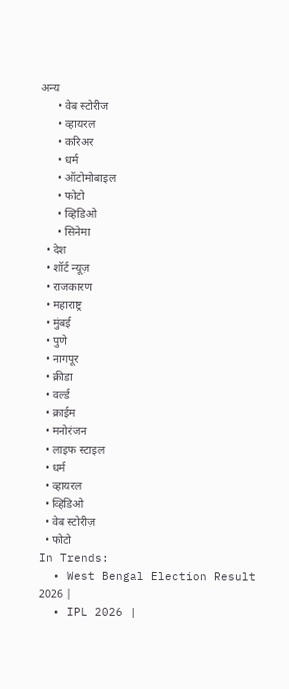अन्य
      • वेब स्टोरीज
      • व्हायरल
      • करिअर
      • धर्म
      • ऑटोमोबाइल
      • फोटो
      • व्हिडिओ
      • सिनेमा
  • देश
  • शॉर्ट न्यूज़
  • राजकारण
  • महाराष्ट्र
  • मुंबई
  • पुणे
  • नागपूर
  • क्रीडा
  • वर्ल्ड
  • क्राईम
  • मनोरंजन
  • लाइफ स्टाइल
  • धर्म
  • व्हायरल
  • व्हिडिओ
  • वेब स्टोरीज़
  • फोटो
In Trends:
  • West Bengal Election Result 2026 |
  • IPL 2026 |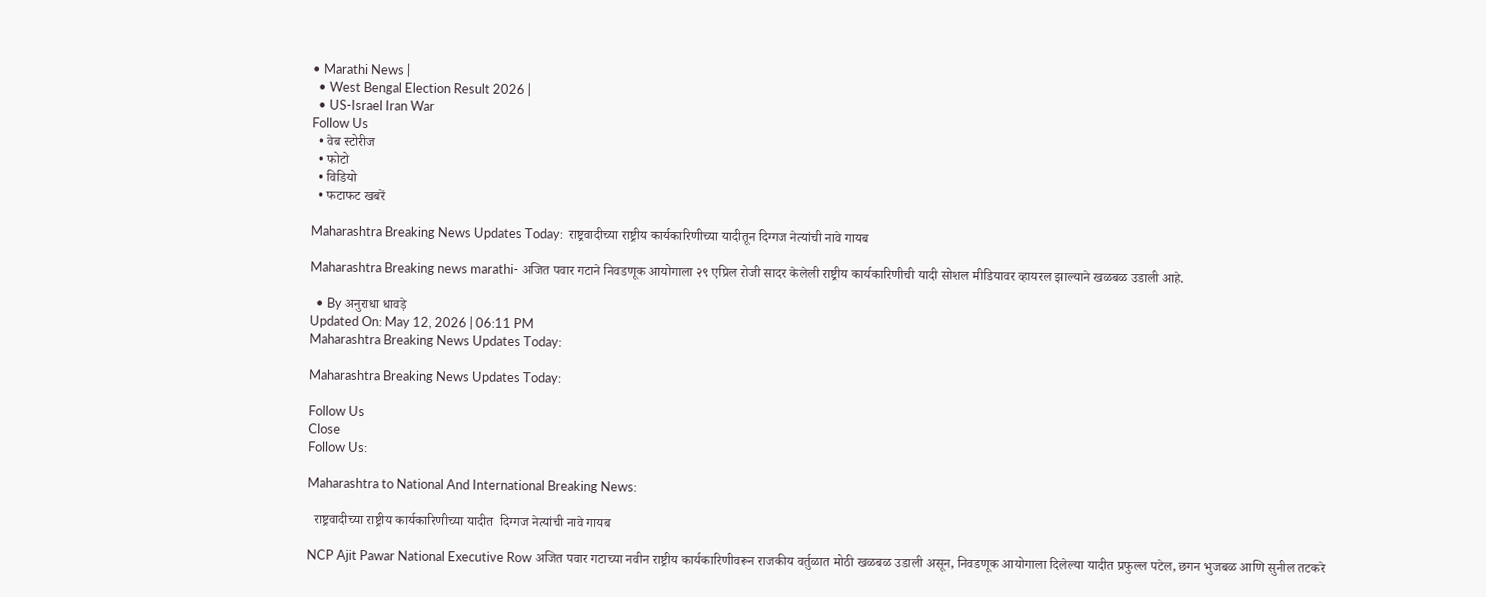• Marathi News |
  • West Bengal Election Result 2026 |
  • US-Israel Iran War
Follow Us
  • वेब स्टोरीज
  • फोटो
  • विडियो
  • फटाफट खबरें

Maharashtra Breaking News Updates Today:  राष्ट्रवादीच्या राष्ट्रीय कार्यकारिणीच्या यादीतून दिग्गज नेत्यांची नावे गायब

Maharashtra Breaking news marathi- अजित पवार गटाने निवडणूक आयोगाला २९ एप्रिल रोजी सादर केलेली राष्ट्रीय कार्यकारिणीची यादी सोशल मीडियावर व्हायरल झाल्याने खळबळ उडाली आहे.

  • By अनुराधा धावड़े
Updated On: May 12, 2026 | 06:11 PM
Maharashtra Breaking News Updates Today:

Maharashtra Breaking News Updates Today:

Follow Us
Close
Follow Us:

Maharashtra to National And International Breaking News:

  राष्ट्रवादीच्या राष्ट्रीय कार्यकारिणीच्या यादीत  दिग्गज नेत्यांची नावे गायब

NCP Ajit Pawar National Executive Row अजित पवार गटाच्या नवीन राष्ट्रीय कार्यकारिणीवरून राजकीय वर्तुळात मोठी खळबळ उडाली असून, निवडणूक आयोगाला दिलेल्या यादीत प्रफुल्ल पटेल, छगन भुजबळ आणि सुनील तटकरे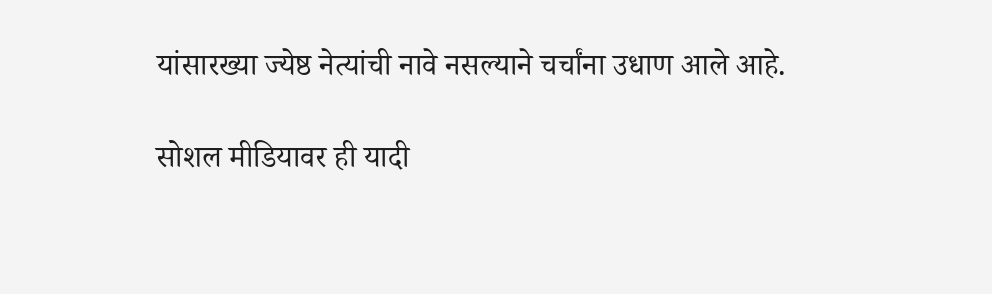यांसारख्या ज्येष्ठ नेत्यांची नावे नसल्याने चर्चांना उधाण आले आहे.

सोशल मीडियावर ही यादी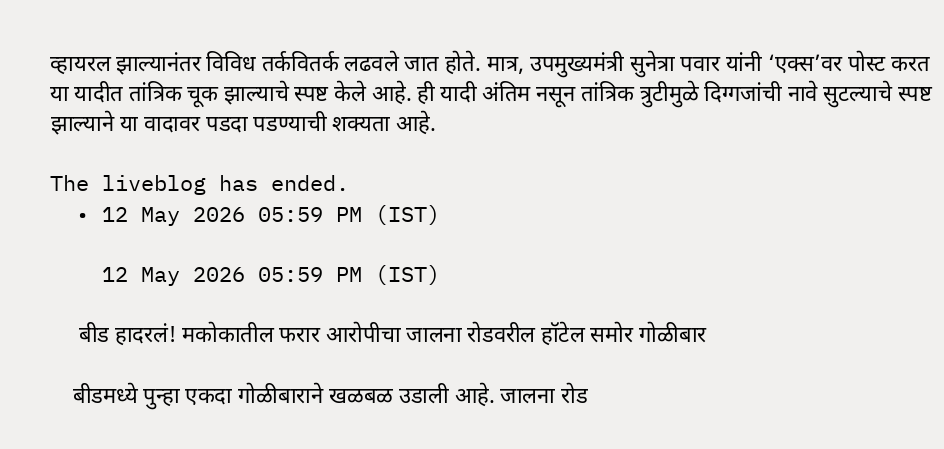व्हायरल झाल्यानंतर विविध तर्कवितर्क लढवले जात होते. मात्र, उपमुख्यमंत्री सुनेत्रा पवार यांनी ‘एक्स’वर पोस्ट करत या यादीत तांत्रिक चूक झाल्याचे स्पष्ट केले आहे. ही यादी अंतिम नसून तांत्रिक त्रुटीमुळे दिग्गजांची नावे सुटल्याचे स्पष्ट झाल्याने या वादावर पडदा पडण्याची शक्यता आहे.

The liveblog has ended.
  • 12 May 2026 05:59 PM (IST)

    12 May 2026 05:59 PM (IST)

     बीड हादरलं! मकोकातील फरार आरोपीचा जालना रोडवरील हॉटेल समोर गोळीबार

    बीडमध्ये पुन्हा एकदा गोळीबाराने खळबळ उडाली आहे. जालना रोड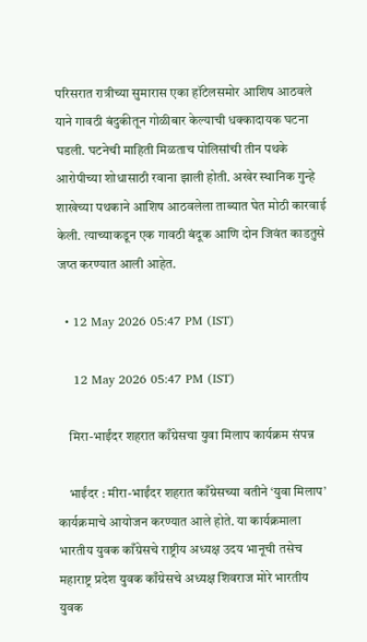परिसरात रात्रीच्या सुमारास एका हॉटेलसमोर आशिष आठवले याने गावठी बंदुकीतून गोळीबार केल्याची धक्कादायक घटना घडली. घटनेची माहिती मिळताच पोलिसांची तीन पथके आरोपीच्या शोधासाठी रवाना झाली होती. अखेर स्थानिक गुन्हे शाखेच्या पथकाने आशिष आठवलेला ताब्यात घेत मोठी कारवाई केली. त्याच्याकडून एक गावठी बंदूक आणि दोन जिवंत काडतुसे जप्त करण्यात आली आहेत.

  • 12 May 2026 05:47 PM (IST)

    12 May 2026 05:47 PM (IST)

    मिरा-भाईंदर शहरात काँग्रेसचा युवा मिलाप कार्यक्रम संपन्न

    भाईंदर : मीरा-भाईंदर शहरात काँग्रेसच्या वतीने ‘युवा मिलाप’ कार्यक्रमाचे आयोजन करण्यात आले होते. या कार्यक्रमाला भारतीय युवक काँग्रेसचे राष्ट्रीय अध्यक्ष उदय भानूची तसेच महाराष्ट्र प्रदेश युवक काँग्रेसचे अध्यक्ष शिवराज मोरे भारतीय युवक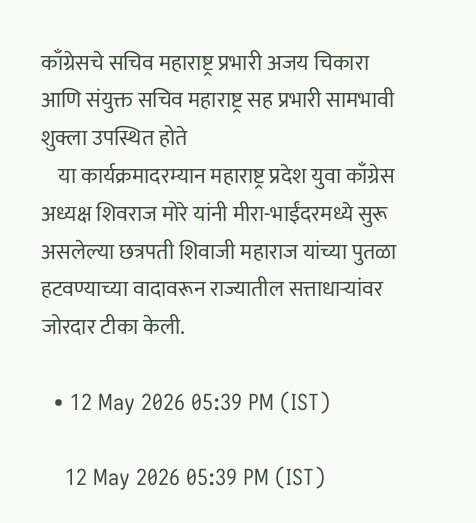काँग्रेसचे सचिव महाराष्ट्र प्रभारी अजय चिकारा आणि संयुक्त सचिव महाराष्ट्र सह प्रभारी सामभावी शुक्ला उपस्थित होते
    या कार्यक्रमादरम्यान महाराष्ट्र प्रदेश युवा काँग्रेस अध्यक्ष शिवराज मोरे यांनी मीरा-भाईंदरमध्ये सुरू असलेल्या छत्रपती शिवाजी महाराज यांच्या पुतळा हटवण्याच्या वादावरून राज्यातील सत्ताधाऱ्यांवर जोरदार टीका केली.

  • 12 May 2026 05:39 PM (IST)

    12 May 2026 05:39 PM (IST)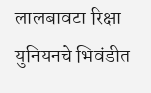लालबावटा रिक्षा युनियनचे भिवंडीत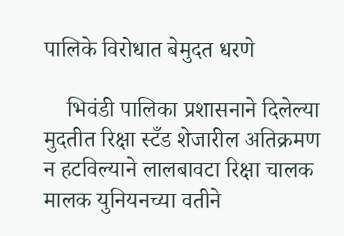पालिके विरोधात बेमुदत धरणे

    भिवंडी पालिका प्रशासनाने दिलेल्या मुदतीत रिक्षा स्टँड शेजारील अतिक्रमण न हटविल्याने लालबावटा रिक्षा चालक मालक युनियनच्या वतीने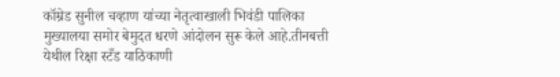कॉम्रेड सुनील चव्हाण यांच्या नेतृत्वाखाली भिवंडी पालिका मुख्यालया समोर बेमुदत धरणे आंदोलन सुरू केले आहे.तीनबत्ती येथील रिक्षा स्टँड याठिकाणी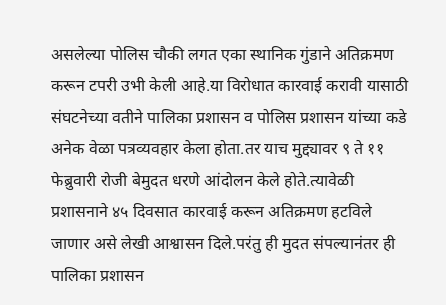असलेल्या पोलिस चौकी लगत एका स्थानिक गुंडाने अतिक्रमण करून टपरी उभी केली आहे.या विरोधात कारवाई करावी यासाठी संघटनेच्या वतीने पालिका प्रशासन व पोलिस प्रशासन यांच्या कडे अनेक वेळा पत्रव्यवहार केला होता.तर याच मुद्द्यावर ९ ते ११ फेब्रुवारी रोजी बेमुदत धरणे आंदोलन केले होते.त्यावेळी प्रशासनाने ४५ दिवसात कारवाई करून अतिक्रमण हटविले जाणार असे लेखी आश्वासन दिले.परंतु ही मुदत संपल्यानंतर ही पालिका प्रशासन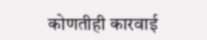कोणतीही कारवाई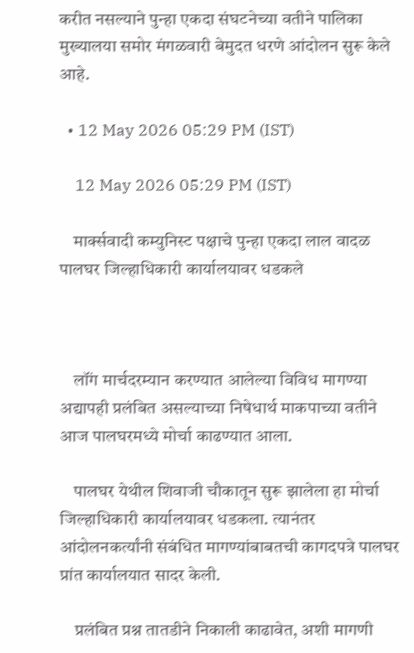करीत नसल्याने पुन्हा एकदा संघटनेच्या वतीने पालिका मुख्यालया समोर मंगळवारी बेमुदत धरणे आंदोलन सुरू केले आहे.

  • 12 May 2026 05:29 PM (IST)

    12 May 2026 05:29 PM (IST)

    मार्क्सवादी कम्युनिस्ट पक्षाचे पुन्हा एकदा लाल वादळ पालघर जिल्हाधिकारी कार्यालयावर धडकले



    लॉंग मार्चदरम्यान करण्यात आलेल्या विविध मागण्या अद्यापही प्रलंबित असल्याच्या निषेधार्थ माकपाच्या वतीने आज पालघरमध्ये मोर्चा काढण्यात आला.

    पालघर येथील शिवाजी चौकातून सुरू झालेला हा मोर्चा जिल्हाधिकारी कार्यालयावर धडकला. त्यानंतर आंदोलनकर्त्यांनी संबंधित मागण्यांबाबतची कागदपत्रे पालघर प्रांत कार्यालयात सादर केली.

    प्रलंबित प्रश्न तातडीने निकाली काढावेत, अशी मागणी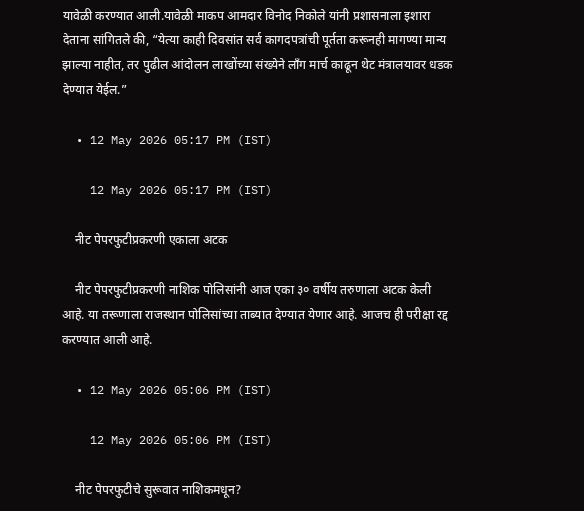यावेळी करण्यात आली.यावेळी माकप आमदार विनोद निकोले यांनी प्रशासनाला इशारा देताना सांगितले की, “येत्या काही दिवसांत सर्व कागदपत्रांची पूर्तता करूनही मागण्या मान्य झाल्या नाहीत, तर पुढील आंदोलन लाखोंच्या संख्येने लॉंग मार्च काढून थेट मंत्रालयावर धडक देण्यात येईल.”

  • 12 May 2026 05:17 PM (IST)

    12 May 2026 05:17 PM (IST)

    नीट पेपरफुटीप्रकरणी एकाला अटक

    नीट पेपरफुटीप्रकरणी नाशिक पोलिसांनी आज एका ३० वर्षीय तरुणाला अटक केली आहे. या तरूणाला राजस्थान पोलिसांच्या ताब्यात देण्यात येणार आहे. आजच ही परीक्षा रद्द करण्यात आली आहे.

  • 12 May 2026 05:06 PM (IST)

    12 May 2026 05:06 PM (IST)

    नीट पेपरफुटीचे सुरूवात नाशिकमधून?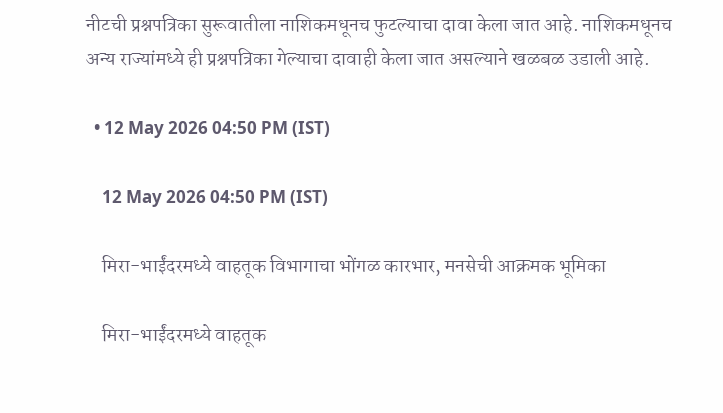नीटची प्रश्नपत्रिका सुरूवातीला नाशिकमधूनच फुटल्याचा दावा केला जात आहे. नाशिकमधूनच अन्य राज्यांमध्ये ही प्रश्नपत्रिका गेल्याचा दावाही केला जात असल्याने खळबळ उडाली आहे.

  • 12 May 2026 04:50 PM (IST)

    12 May 2026 04:50 PM (IST)

    मिरा-भाईंदरमध्ये वाहतूक विभागाचा भोंगळ कारभार, मनसेची आक्रमक भूमिका

    मिरा-भाईंदरमध्ये वाहतूक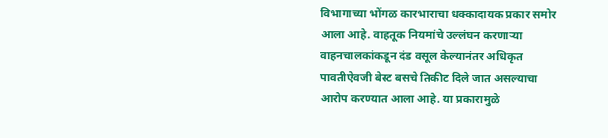विभागाच्या भोंगळ कारभाराचा धक्कादायक प्रकार समोर आला आहे. वाहतूक नियमांचे उल्लंघन करणाऱ्या वाहनचालकांकडून दंड वसूल केल्यानंतर अधिकृत पावतीऐवजी बेस्ट बसचे तिकीट दिले जात असल्याचा आरोप करण्यात आला आहे. या प्रकारामुळे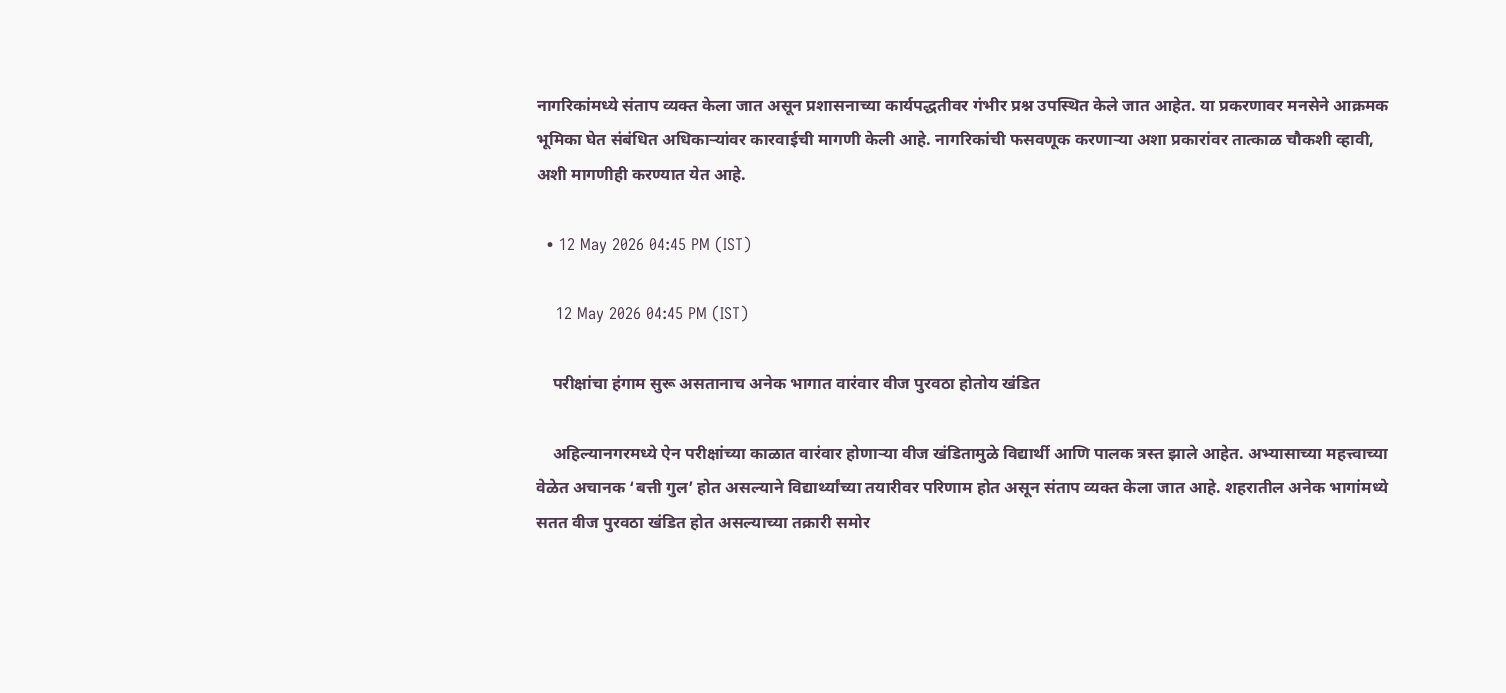नागरिकांमध्ये संताप व्यक्त केला जात असून प्रशासनाच्या कार्यपद्धतीवर गंभीर प्रश्न उपस्थित केले जात आहेत. या प्रकरणावर मनसेने आक्रमक भूमिका घेत संबंधित अधिकाऱ्यांवर कारवाईची मागणी केली आहे. नागरिकांची फसवणूक करणाऱ्या अशा प्रकारांवर तात्काळ चौकशी व्हावी, अशी मागणीही करण्यात येत आहे.

  • 12 May 2026 04:45 PM (IST)

    12 May 2026 04:45 PM (IST)

    परीक्षांचा हंगाम सुरू असतानाच अनेक भागात वारंवार वीज पुरवठा होतोय खंडित

    अहिल्यानगरमध्ये ऐन परीक्षांच्या काळात वारंवार होणाऱ्या वीज खंडितामुळे विद्यार्थी आणि पालक त्रस्त झाले आहेत. अभ्यासाच्या महत्त्वाच्या वेळेत अचानक ‘बत्ती गुल’ होत असल्याने विद्यार्थ्यांच्या तयारीवर परिणाम होत असून संताप व्यक्त केला जात आहे. शहरातील अनेक भागांमध्ये सतत वीज पुरवठा खंडित होत असल्याच्या तक्रारी समोर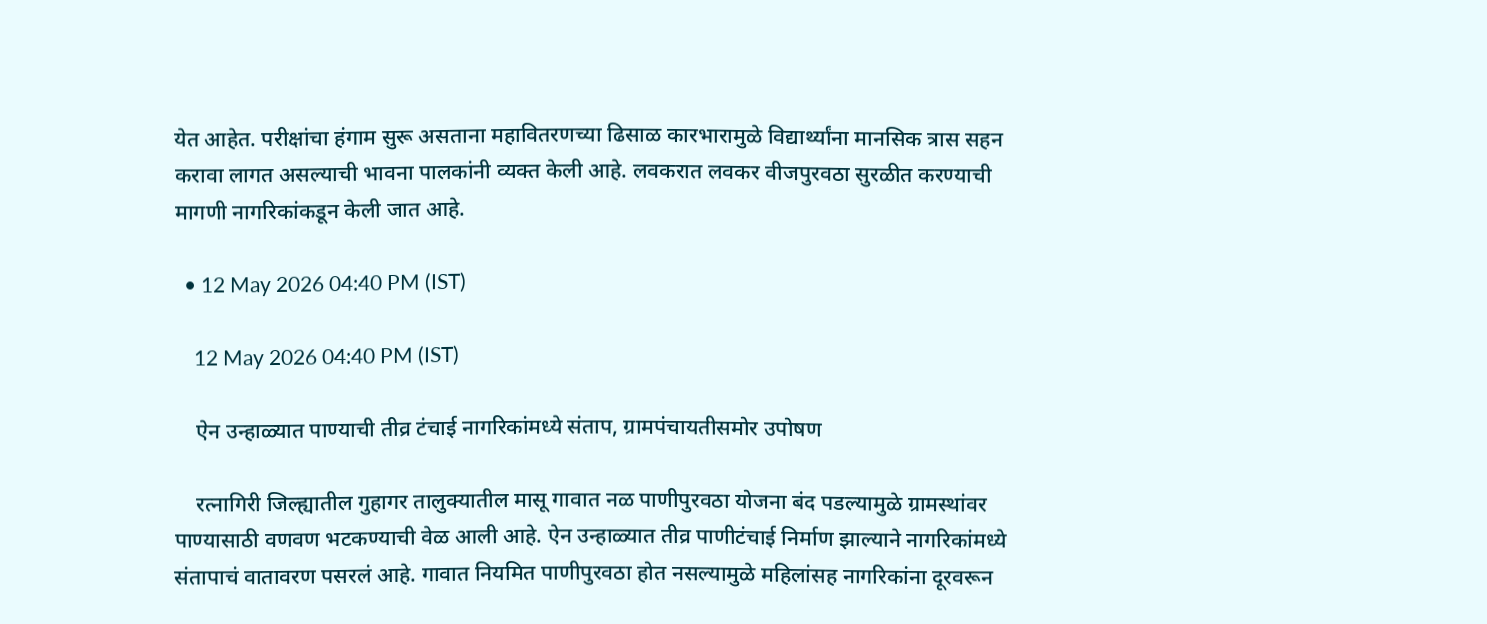येत आहेत. परीक्षांचा हंगाम सुरू असताना महावितरणच्या ढिसाळ कारभारामुळे विद्यार्थ्यांना मानसिक त्रास सहन करावा लागत असल्याची भावना पालकांनी व्यक्त केली आहे. लवकरात लवकर वीजपुरवठा सुरळीत करण्याची मागणी नागरिकांकडून केली जात आहे.

  • 12 May 2026 04:40 PM (IST)

    12 May 2026 04:40 PM (IST)

    ऐन उन्हाळ्यात पाण्याची तीव्र टंचाई नागरिकांमध्ये संताप, ग्रामपंचायतीसमोर उपोषण

    रत्नागिरी जिल्ह्यातील गुहागर तालुक्यातील मासू गावात नळ पाणीपुरवठा योजना बंद पडल्यामुळे ग्रामस्थांवर पाण्यासाठी वणवण भटकण्याची वेळ आली आहे. ऐन उन्हाळ्यात तीव्र पाणीटंचाई निर्माण झाल्याने नागरिकांमध्ये संतापाचं वातावरण पसरलं आहे. गावात नियमित पाणीपुरवठा होत नसल्यामुळे महिलांसह नागरिकांना दूरवरून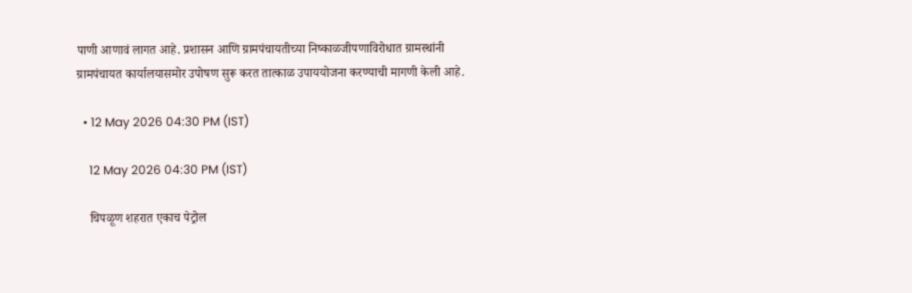पाणी आणावं लागत आहे. प्रशासन आणि ग्रामपंचायतीच्या निष्काळजीपणाविरोधात ग्रामस्थांनी ग्रामपंचायत कार्यालयासमोर उपोषण सुरू करत तात्काळ उपाययोजना करण्याची मागणी केली आहे.

  • 12 May 2026 04:30 PM (IST)

    12 May 2026 04:30 PM (IST)

    चिपळूण शहरात एकाच पेट्रोल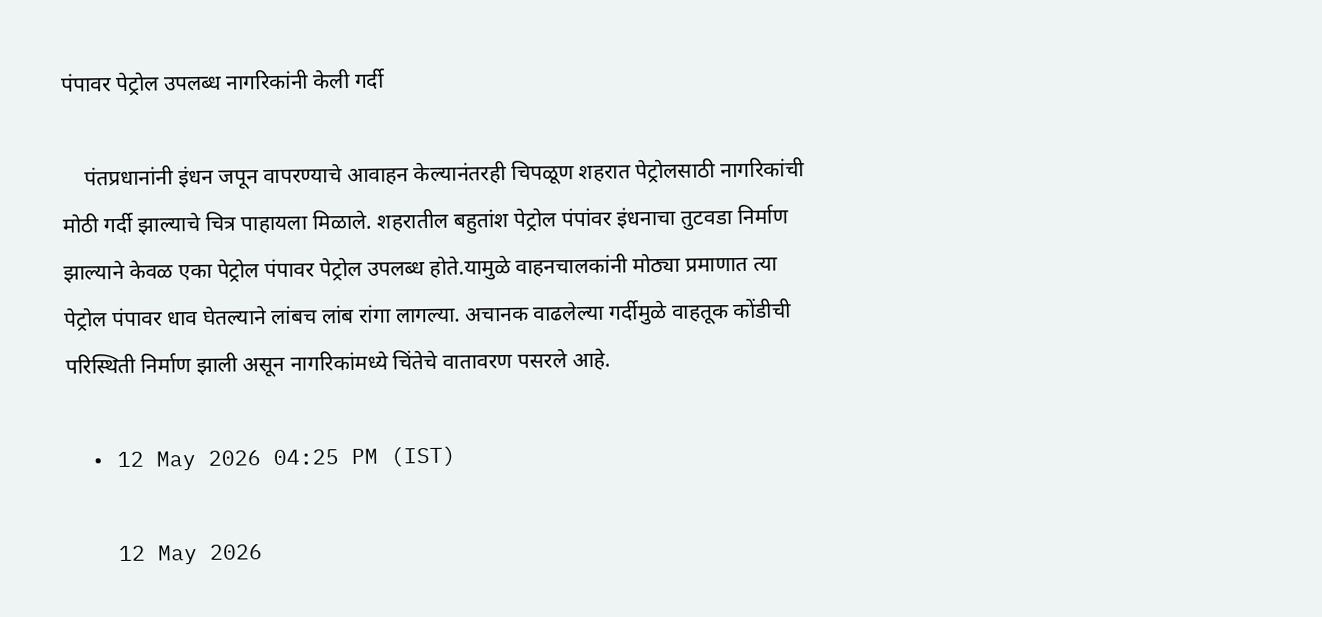पंपावर पेट्रोल उपलब्ध नागरिकांनी केली गर्दी

    पंतप्रधानांनी इंधन जपून वापरण्याचे आवाहन केल्यानंतरही चिपळूण शहरात पेट्रोलसाठी नागरिकांची मोठी गर्दी झाल्याचे चित्र पाहायला मिळाले. शहरातील बहुतांश पेट्रोल पंपांवर इंधनाचा तुटवडा निर्माण झाल्याने केवळ एका पेट्रोल पंपावर पेट्रोल उपलब्ध होते.यामुळे वाहनचालकांनी मोठ्या प्रमाणात त्या पेट्रोल पंपावर धाव घेतल्याने लांबच लांब रांगा लागल्या. अचानक वाढलेल्या गर्दीमुळे वाहतूक कोंडीची परिस्थिती निर्माण झाली असून नागरिकांमध्ये चिंतेचे वातावरण पसरले आहे.

  • 12 May 2026 04:25 PM (IST)

    12 May 2026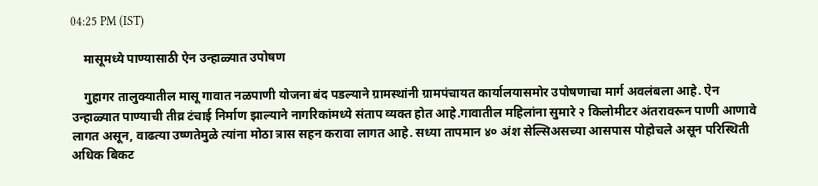04:25 PM (IST)

    मासूमध्ये पाण्यासाठी ऐन उन्हाळ्यात उपोषण

    गुहागर तालुक्यातील मासू गावात नळपाणी योजना बंद पडल्याने ग्रामस्थांनी ग्रामपंचायत कार्यालयासमोर उपोषणाचा मार्ग अवलंबला आहे. ऐन उन्हाळ्यात पाण्याची तीव्र टंचाई निर्माण झाल्याने नागरिकांमध्ये संताप व्यक्त होत आहे.गावातील महिलांना सुमारे २ किलोमीटर अंतरावरून पाणी आणावे लागत असून, वाढत्या उष्णतेमुळे त्यांना मोठा त्रास सहन करावा लागत आहे. सध्या तापमान ४० अंश सेल्सिअसच्या आसपास पोहोचले असून परिस्थिती अधिक बिकट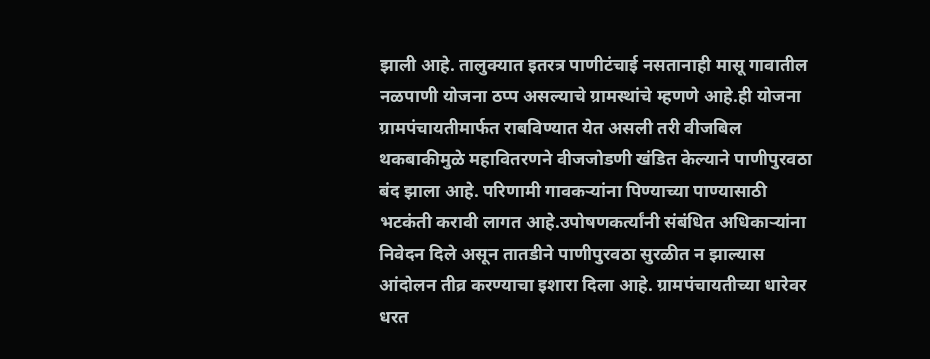झाली आहे. तालुक्यात इतरत्र पाणीटंचाई नसतानाही मासू गावातील नळपाणी योजना ठप्प असल्याचे ग्रामस्थांचे म्हणणे आहे.ही योजना ग्रामपंचायतीमार्फत राबविण्यात येत असली तरी वीजबिल थकबाकीमुळे महावितरणने वीजजोडणी खंडित केल्याने पाणीपुरवठा बंद झाला आहे. परिणामी गावकऱ्यांना पिण्याच्या पाण्यासाठी भटकंती करावी लागत आहे.उपोषणकर्त्यांनी संबंधित अधिकाऱ्यांना निवेदन दिले असून तातडीने पाणीपुरवठा सुरळीत न झाल्यास आंदोलन तीव्र करण्याचा इशारा दिला आहे. ग्रामपंचायतीच्या धारेवर धरत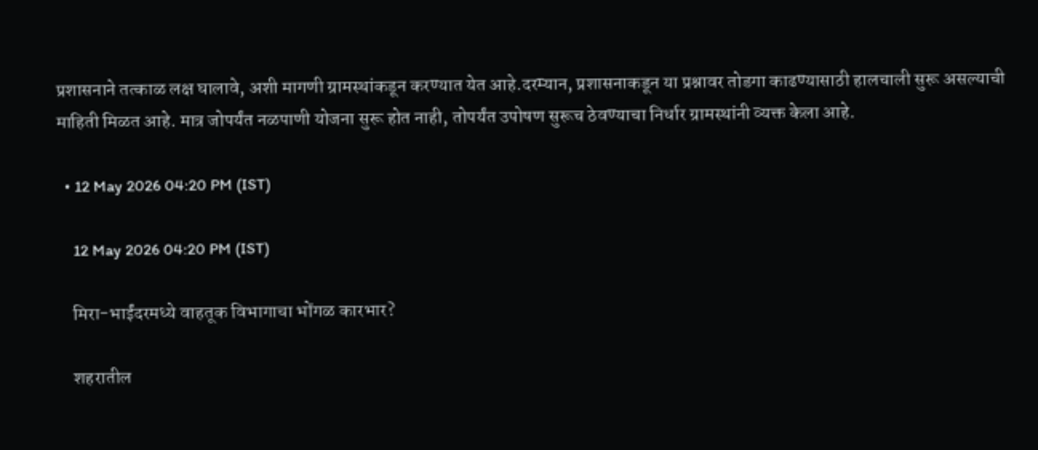प्रशासनाने तत्काळ लक्ष घालावे, अशी मागणी ग्रामस्थांकडून करण्यात येत आहे.दरम्यान, प्रशासनाकडून या प्रश्नावर तोडगा काढण्यासाठी हालचाली सुरू असल्याची माहिती मिळत आहे. मात्र जोपर्यंत नळपाणी योजना सुरू होत नाही, तोपर्यंत उपोषण सुरूच ठेवण्याचा निर्धार ग्रामस्थांनी व्यक्त केला आहे.

  • 12 May 2026 04:20 PM (IST)

    12 May 2026 04:20 PM (IST)

    मिरा-भाईंदरमध्ये वाहतूक विभागाचा भोंगळ कारभार?

    शहरातील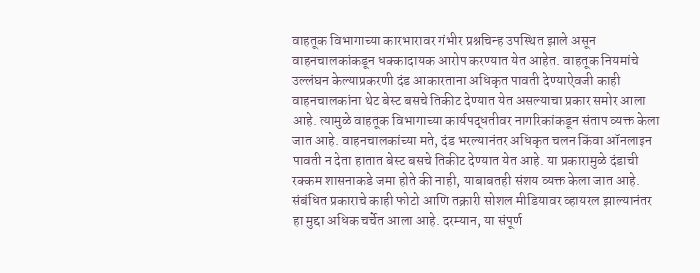वाहतूक विभागाच्या कारभारावर गंभीर प्रश्नचिन्ह उपस्थित झाले असून वाहनचालकांकडून धक्कादायक आरोप करण्यात येत आहेत. वाहतूक नियमांचे उल्लंघन केल्याप्रकरणी दंड आकारताना अधिकृत पावती देण्याऐवजी काही वाहनचालकांना थेट बेस्ट बसचे तिकीट देण्यात येत असल्याचा प्रकार समोर आला आहे. त्यामुळे वाहतूक विभागाच्या कार्यपद्धतीवर नागरिकांकडून संताप व्यक्त केला जात आहे. वाहनचालकांच्या मते, दंड भरल्यानंतर अधिकृत चलन किंवा ऑनलाइन पावती न देता हातात बेस्ट बसचे तिकीट देण्यात येत आहे. या प्रकारामुळे दंडाची रक्कम शासनाकडे जमा होते की नाही, याबाबतही संशय व्यक्त केला जात आहे. संबंधित प्रकाराचे काही फोटो आणि तक्रारी सोशल मीडियावर व्हायरल झाल्यानंतर हा मुद्दा अधिक चर्चेत आला आहे. दरम्यान, या संपूर्ण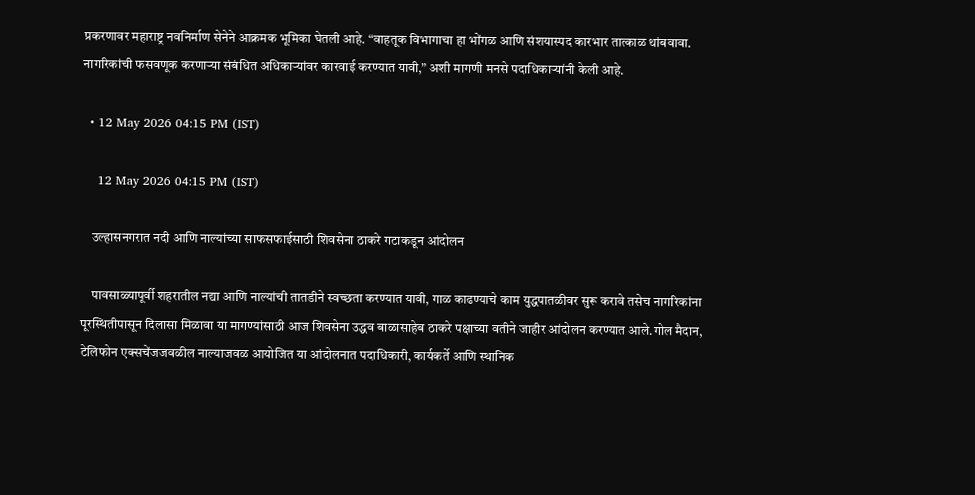प्रकरणावर महाराष्ट्र नवनिर्माण सेनेने आक्रमक भूमिका घेतली आहे. “वाहतूक विभागाचा हा भोंगळ आणि संशयास्पद कारभार तात्काळ थांबवावा. नागरिकांची फसवणूक करणाऱ्या संबंधित अधिकाऱ्यांवर कारवाई करण्यात यावी,” अशी मागणी मनसे पदाधिकाऱ्यांनी केली आहे.

  • 12 May 2026 04:15 PM (IST)

    12 May 2026 04:15 PM (IST)

    उल्हासनगरात नदी आणि नाल्यांच्या साफसफाईसाठी शिवसेना ठाकरे गटाकडून आंदोलन

    पावसाळ्यापूर्वी शहरातील नद्या आणि नाल्यांची तातडीने स्वच्छता करण्यात यावी, गाळ काढण्याचे काम युद्धपातळीवर सुरू करावे तसेच नागरिकांना पूरस्थितीपासून दिलासा मिळावा या मागण्यांसाठी आज शिवसेना उद्धव बाळासाहेब ठाकरे पक्षाच्या वतीने जाहीर आंदोलन करण्यात आले.गोल मैदान, टेलिफोन एक्सचेंजजवळील नाल्याजवळ आयोजित या आंदोलनात पदाधिकारी, कार्यकर्ते आणि स्थानिक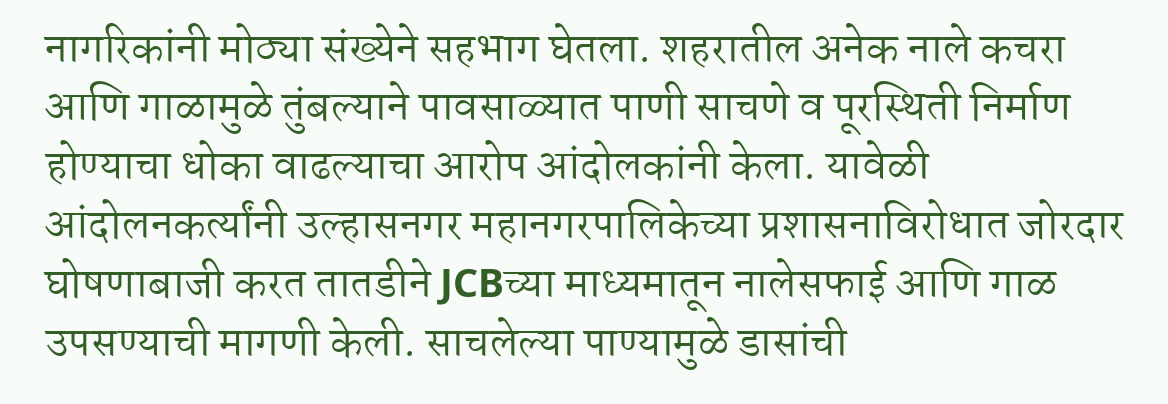नागरिकांनी मोठ्या संख्येने सहभाग घेतला. शहरातील अनेक नाले कचरा आणि गाळामुळे तुंबल्याने पावसाळ्यात पाणी साचणे व पूरस्थिती निर्माण होण्याचा धोका वाढल्याचा आरोप आंदोलकांनी केला. यावेळी आंदोलनकर्त्यांनी उल्हासनगर महानगरपालिकेच्या प्रशासनाविरोधात जोरदार घोषणाबाजी करत तातडीने JCBच्या माध्यमातून नालेसफाई आणि गाळ उपसण्याची मागणी केली. साचलेल्या पाण्यामुळे डासांची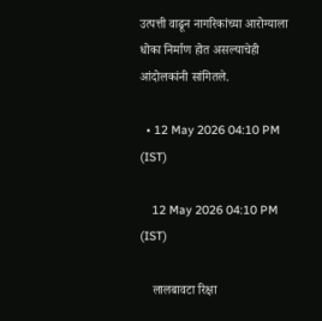उत्पत्ती वाढून नागरिकांच्या आरोग्याला धोका निर्माण होत असल्याचेही आंदोलकांनी सांगितले.

  • 12 May 2026 04:10 PM (IST)

    12 May 2026 04:10 PM (IST)

    लालबावटा रिक्षा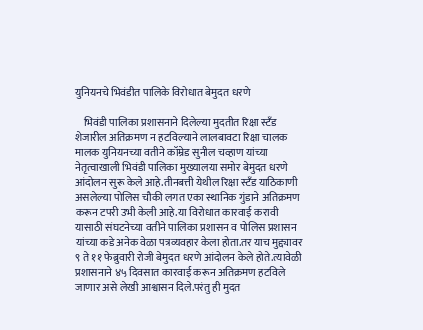युनियनचे भिवंडीत पालिके विरोधात बेमुदत धरणे

    भिवंडी पालिका प्रशासनाने दिलेल्या मुदतीत रिक्षा स्टँड शेजारील अतिक्रमण न हटविल्याने लालबावटा रिक्षा चालक मालक युनियनच्या वतीने कॉम्रेड सुनील चव्हाण यांच्या नेतृत्वाखाली भिवंडी पालिका मुख्यालया समोर बेमुदत धरणे आंदोलन सुरू केले आहे.तीनबत्ती येथील रिक्षा स्टँड याठिकाणी असलेल्या पोलिस चौकी लगत एका स्थानिक गुंडाने अतिक्रमण करून टपरी उभी केली आहे.या विरोधात कारवाई करावी यासाठी संघटनेच्या वतीने पालिका प्रशासन व पोलिस प्रशासन यांच्या कडे अनेक वेळा पत्रव्यवहार केला होता.तर याच मुद्द्यावर ९ ते ११ फेब्रुवारी रोजी बेमुदत धरणे आंदोलन केले होते.त्यावेळी प्रशासनाने ४५ दिवसात कारवाई करून अतिक्रमण हटविले जाणार असे लेखी आश्वासन दिले.परंतु ही मुदत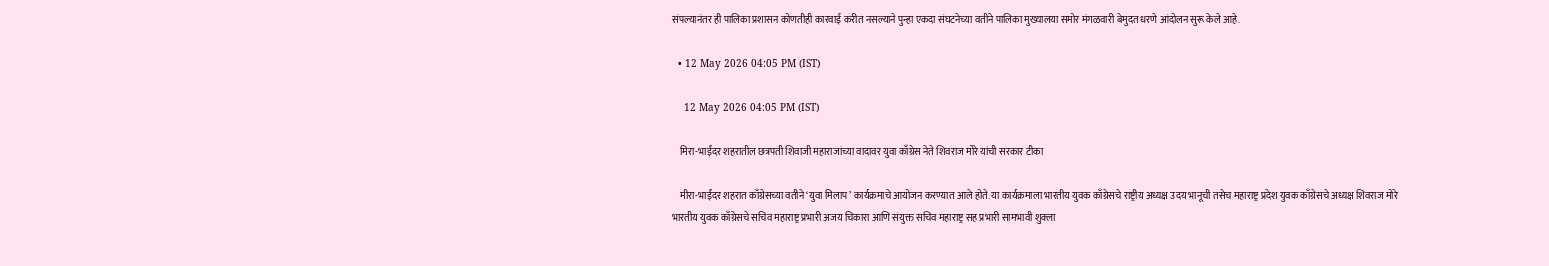संपल्यानंतर ही पालिका प्रशासन कोणतीही कारवाई करीत नसल्याने पुन्हा एकदा संघटनेच्या वतीने पालिका मुख्यालया समोर मंगळवारी बेमुदत धरणे आंदोलन सुरू केले आहे.

  • 12 May 2026 04:05 PM (IST)

    12 May 2026 04:05 PM (IST)

    मिरा-भाईंदर शहरातील छत्रपती शिवाजी महाराजांच्या वादावर युवा काँग्रेस नेते शिवराज मोरे यांची सरकार टीका

    मीरा-भाईंदर शहरात काँग्रेसच्या वतीने ‘युवा मिलाप’ कार्यक्रमाचे आयोजन करण्यात आले होते. या कार्यक्रमाला भारतीय युवक काँग्रेसचे राष्ट्रीय अध्यक्ष उदय भानूची तसेच महाराष्ट्र प्रदेश युवक काँग्रेसचे अध्यक्ष शिवराज मोरे भारतीय युवक काँग्रेसचे सचिव महाराष्ट्र प्रभारी अजय चिकारा आणि संयुक्त सचिव महाराष्ट्र सह प्रभारी सामभावी शुक्ला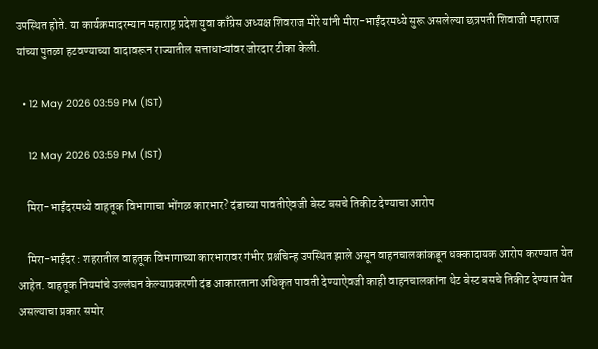उपस्थित होते. या कार्यक्रमादरम्यान महाराष्ट्र प्रदेश युवा काँग्रेस अध्यक्ष शिवराज मोरे यांनी मीरा-भाईंदरमध्ये सुरू असलेल्या छत्रपती शिवाजी महाराज यांच्या पुतळा हटवण्याच्या वादावरून राज्यातील सत्ताधाऱ्यांवर जोरदार टीका केली.

  • 12 May 2026 03:59 PM (IST)

    12 May 2026 03:59 PM (IST)

    मिरा-भाईंदरमध्ये वाहतूक विभागाचा भोंगळ कारभार? दंडाच्या पावतीऐवजी बेस्ट बसचे तिकीट देण्याचा आरोप

    मिरा-भाईंदर : शहरातील वाहतूक विभागाच्या कारभारावर गंभीर प्रश्नचिन्ह उपस्थित झाले असून वाहनचालकांकडून धक्कादायक आरोप करण्यात येत आहेत. वाहतूक नियमांचे उल्लंघन केल्याप्रकरणी दंड आकारताना अधिकृत पावती देण्याऐवजी काही वाहनचालकांना थेट बेस्ट बसचे तिकीट देण्यात येत असल्याचा प्रकार समोर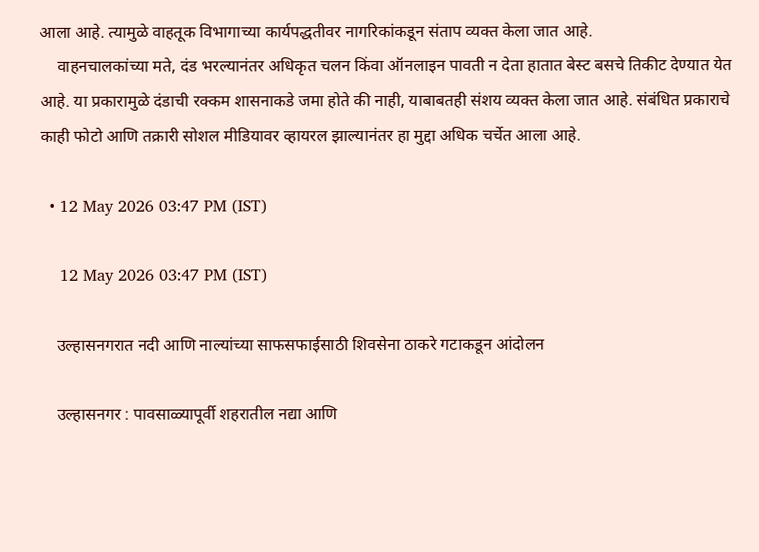आला आहे. त्यामुळे वाहतूक विभागाच्या कार्यपद्धतीवर नागरिकांकडून संताप व्यक्त केला जात आहे.
    वाहनचालकांच्या मते, दंड भरल्यानंतर अधिकृत चलन किंवा ऑनलाइन पावती न देता हातात बेस्ट बसचे तिकीट देण्यात येत आहे. या प्रकारामुळे दंडाची रक्कम शासनाकडे जमा होते की नाही, याबाबतही संशय व्यक्त केला जात आहे. संबंधित प्रकाराचे काही फोटो आणि तक्रारी सोशल मीडियावर व्हायरल झाल्यानंतर हा मुद्दा अधिक चर्चेत आला आहे.

  • 12 May 2026 03:47 PM (IST)

    12 May 2026 03:47 PM (IST)

    उल्हासनगरात नदी आणि नाल्यांच्या साफसफाईसाठी शिवसेना ठाकरे गटाकडून आंदोलन

    उल्हासनगर : पावसाळ्यापूर्वी शहरातील नद्या आणि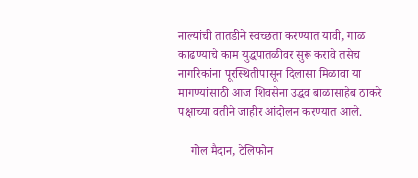नाल्यांची तातडीने स्वच्छता करण्यात यावी, गाळ काढण्याचे काम युद्धपातळीवर सुरू करावे तसेच नागरिकांना पूरस्थितीपासून दिलासा मिळावा या मागण्यांसाठी आज शिवसेना उद्धव बाळासाहेब ठाकरे पक्षाच्या वतीने जाहीर आंदोलन करण्यात आले.

    गोल मैदान, टेलिफोन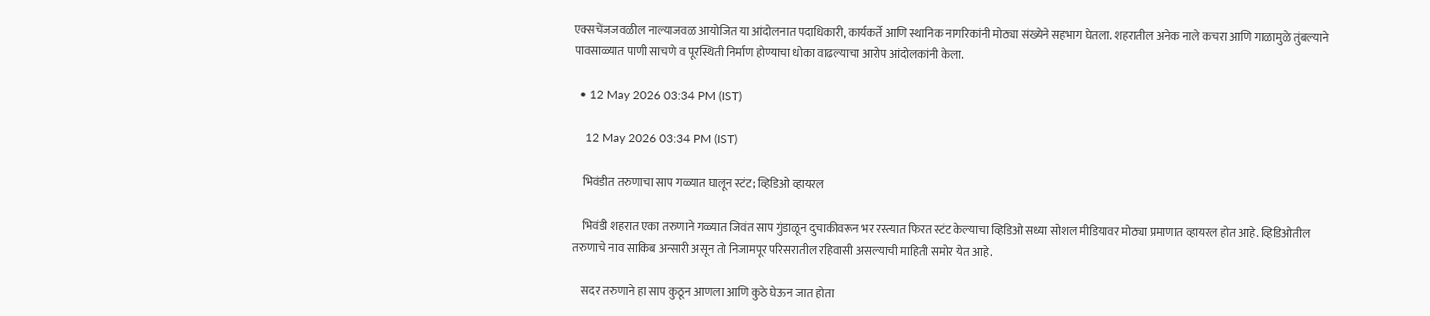एक्सचेंजजवळील नाल्याजवळ आयोजित या आंदोलनात पदाधिकारी, कार्यकर्ते आणि स्थानिक नागरिकांनी मोठ्या संख्येने सहभाग घेतला. शहरातील अनेक नाले कचरा आणि गाळामुळे तुंबल्याने पावसाळ्यात पाणी साचणे व पूरस्थिती निर्माण होण्याचा धोका वाढल्याचा आरोप आंदोलकांनी केला.

  • 12 May 2026 03:34 PM (IST)

    12 May 2026 03:34 PM (IST)

    भिवंडीत तरुणाचा साप गळ्यात घालून स्टंट; व्हिडिओ व्हायरल

    भिवंडी शहरात एका तरुणाने गळ्यात जिवंत साप गुंडाळून दुचाकीवरून भर रस्त्यात फिरत स्टंट केल्याचा व्हिडिओ सध्या सोशल मीडियावर मोठ्या प्रमाणात व्हायरल होत आहे. व्हिडिओतील तरुणाचे नाव साकिब अन्सारी असून तो निजामपूर परिसरातील रहिवासी असल्याची माहिती समोर येत आहे.

    सदर तरुणाने हा साप कुठून आणला आणि कुठे घेऊन जात होता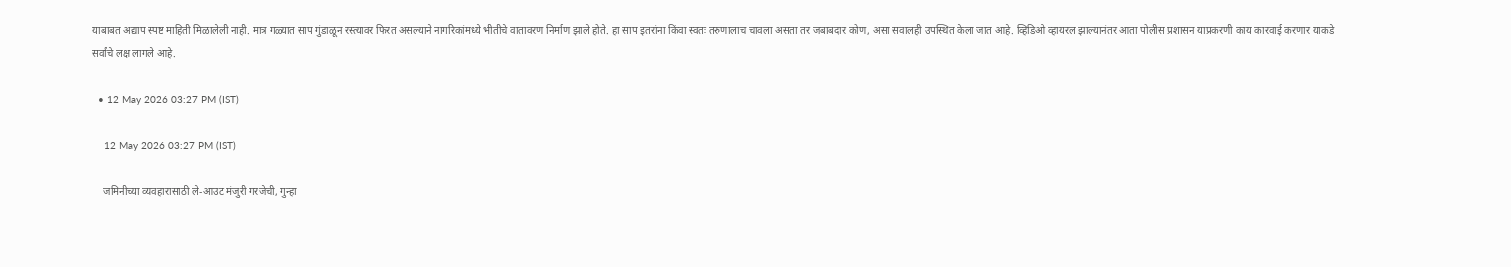याबाबत अद्याप स्पष्ट माहिती मिळालेली नाही. मात्र गळ्यात साप गुंडाळून रस्त्यावर फिरत असल्याने नागरिकांमध्ये भीतीचे वातावरण निर्माण झाले होते. हा साप इतरांना किंवा स्वतः तरुणालाच चावला असता तर जबाबदार कोण, असा सवालही उपस्थित केला जात आहे. व्हिडिओ व्हायरल झाल्यानंतर आता पोलीस प्रशासन याप्रकरणी काय कारवाई करणार याकडे सर्वांचे लक्ष लागले आहे.

  • 12 May 2026 03:27 PM (IST)

    12 May 2026 03:27 PM (IST)

    जमिनीच्या व्यवहारासाठी ले-आउट मंजुरी गरजेची, गुन्हा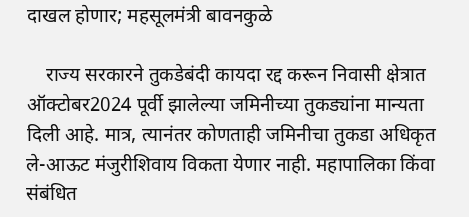दाखल होणार; महसूलमंत्री बावनकुळे

    राज्य सरकारने तुकडेबंदी कायदा रद्द करून निवासी क्षेत्रात ऑक्टोबर2024 पूर्वी झालेल्या जमिनीच्या तुकड्यांना मान्यता दिली आहे. मात्र, त्यानंतर कोणताही जमिनीचा तुकडा अधिकृत ले-आऊट मंजुरीशिवाय विकता येणार नाही. महापालिका किंवा संबंधित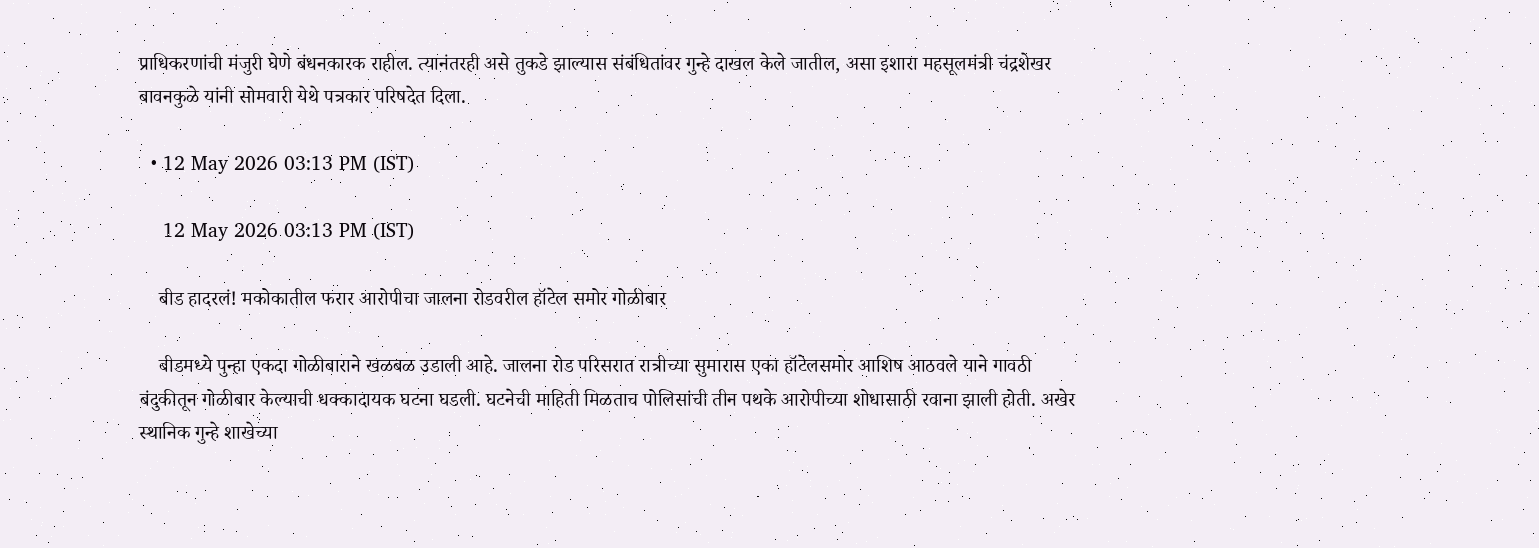प्राधिकरणांची मंजुरी घेणे बंधनकारक राहील. त्यानंतरही असे तुकडे झाल्यास संबंधितांवर गुन्हे दाखल केले जातील, असा इशारा महसूलमंत्री चंद्रशेखर बावनकुळे यांनी सोमवारी येथे पत्रकार परिषदेत दिला.

  • 12 May 2026 03:13 PM (IST)

    12 May 2026 03:13 PM (IST)

    बीड हादरलं! मकोकातील फरार आरोपीचा जालना रोडवरील हॉटेल समोर गोळीबार

    बीडमध्ये पुन्हा एकदा गोळीबाराने खळबळ उडाली आहे. जालना रोड परिसरात रात्रीच्या सुमारास एका हॉटेलसमोर आशिष आठवले याने गावठी बंदुकीतून गोळीबार केल्याची धक्कादायक घटना घडली. घटनेची माहिती मिळताच पोलिसांची तीन पथके आरोपीच्या शोधासाठी रवाना झाली होती. अखेर स्थानिक गुन्हे शाखेच्या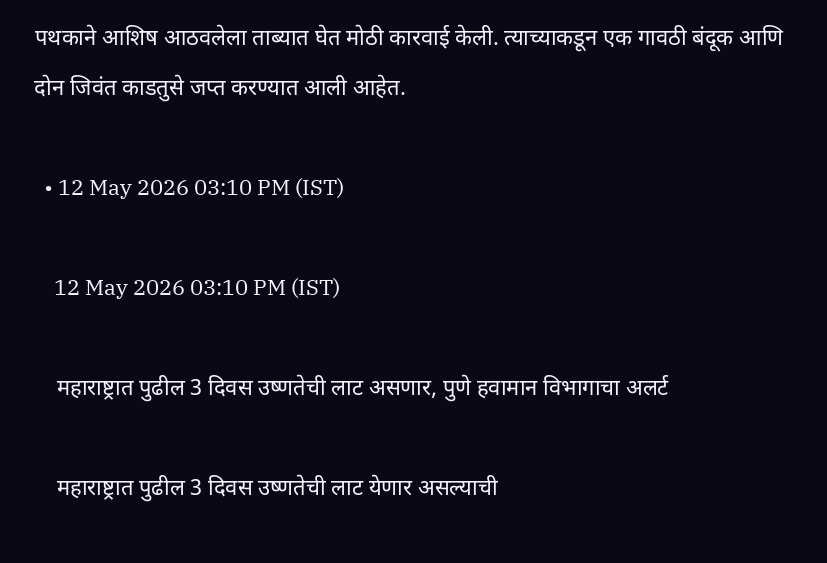पथकाने आशिष आठवलेला ताब्यात घेत मोठी कारवाई केली. त्याच्याकडून एक गावठी बंदूक आणि दोन जिवंत काडतुसे जप्त करण्यात आली आहेत.

  • 12 May 2026 03:10 PM (IST)

    12 May 2026 03:10 PM (IST)

    महाराष्ट्रात पुढील 3 दिवस उष्णतेची लाट असणार, पुणे हवामान विभागाचा अलर्ट

    महाराष्ट्रात पुढील 3 दिवस उष्णतेची लाट येणार असल्याची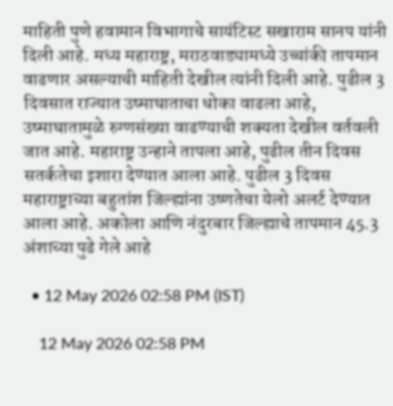माहिती पुणे हवामान विभागाचे सायंटिस्ट सखाराम सानप यांनी दिली आहे. मध्य महाराष्ट्र, मराठवाड्यामध्ये उच्चांकी तापमान वाढणार असल्याची माहिती देखील त्यांनी दिली आहे. पुढील 3 दिवसात राज्यात उष्माघाताचा धोका वाढला आहे, उष्माघातामुळे रुग्णसंख्या वाढण्याची शक्यता देखील वर्तवली जात आहे. महाराष्ट्र उन्हाने तापला आहे, पुढील तीन दिवस सतर्कतेचा इशारा देण्यात आला आहे. पुढील 3 दिवस महाराष्ट्राच्या बहुतांश जिल्ह्यांना उष्णतेचा येलो अलर्ट देण्यात आला आहे. अकोला आणि नंदुरबार जिल्ह्याचे तापमान 45.3 अंशाच्या पुढे गेले आहे

  • 12 May 2026 02:58 PM (IST)

    12 May 2026 02:58 PM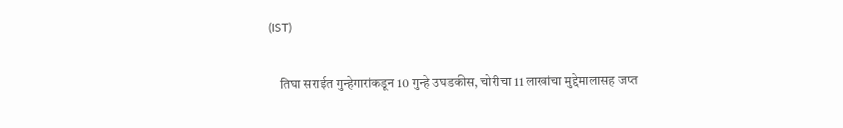(IST)

    तिघा सराईत गुन्हेगारांकडून 10 गुन्हे उघडकीस, चोरीचा 11 लाखांचा मुद्देमालासह जप्त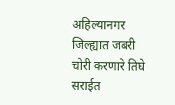अहिल्यानगर जिल्ह्यात जबरी चोरी करणारे तिघे सराईत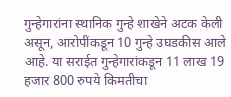गुन्हेगारांना स्थानिक गुन्हे शाखेने अटक केली असून, आरोपींकडून 10 गुन्हे उघडकीस आले आहे. या सराईत गुन्हेगारांकडून 11 लाख 19 हजार 800 रुपये किमतीचा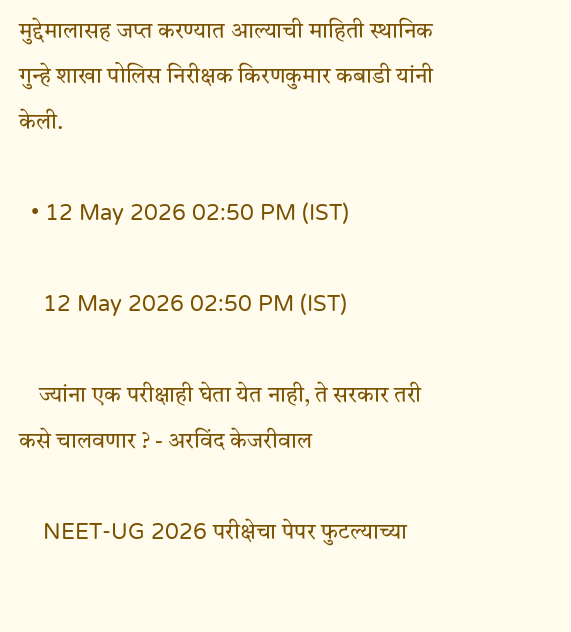मुद्देमालासह जप्त करण्यात आल्याची माहिती स्थानिक गुन्हे शाखा पोलिस निरीक्षक किरणकुमार कबाडी यांनी केली.

  • 12 May 2026 02:50 PM (IST)

    12 May 2026 02:50 PM (IST)

    ज्यांना एक परीक्षाही घेता येत नाही, ते सरकार तरी कसे चालवणार ? - अरविंद केजरीवाल

    NEET-UG 2026 परीक्षेचा पेपर फुटल्याच्या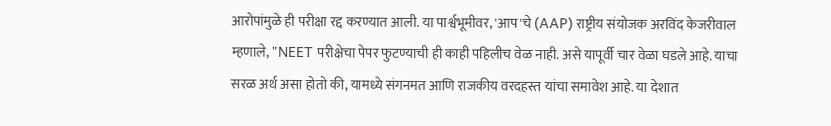आरोपांमुळे ही परीक्षा रद्द करण्यात आली. या पार्श्वभूमीवर, 'आप'चे (AAP) राष्ट्रीय संयोजक अरविंद केजरीवाल म्हणाले, "NEET परीक्षेचा पेपर फुटण्याची ही काही पहिलीच वेळ नाही. असे यापूर्वी चार वेळा घडले आहे. याचा सरळ अर्थ असा होतो की, यामध्ये संगनमत आणि राजकीय वरदहस्त यांचा समावेश आहे. या देशात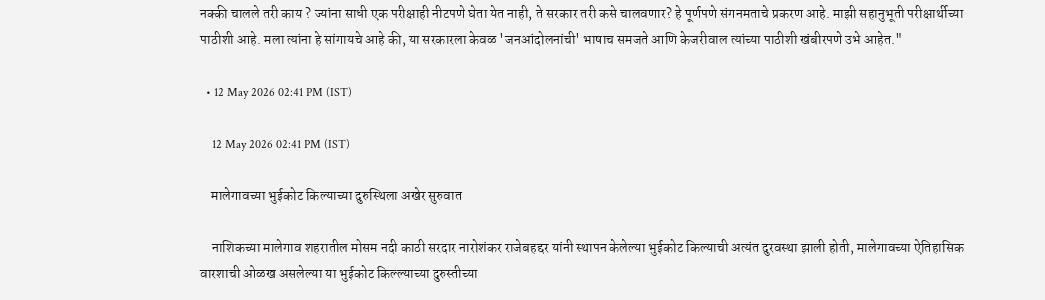नक्की चालले तरी काय ? ज्यांना साधी एक परीक्षाही नीटपणे घेता येत नाही, ते सरकार तरी कसे चालवणार? हे पूर्णपणे संगनमताचे प्रकरण आहे. माझी सहानुभूती परीक्षार्थीच्या पाठीशी आहे. मला त्यांना हे सांगायचे आहे की, या सरकारला केवळ 'जनआंदोलनांची' भाषाच समजते आणि केजरीवाल त्यांच्या पाठीशी खंबीरपणे उभे आहेत."

  • 12 May 2026 02:41 PM (IST)

    12 May 2026 02:41 PM (IST)

    मालेगावच्या भुईकोट किल्याच्या दुरुस्थिला अखेर सुरुवात

    नाशिकच्या मालेगाव शहरातील मोसम नदी काठी सरदार नारोशंकर राजेबहद्दर यांनी स्थापन केलेल्या भुईकोट किल्याची अत्यंत दुरवस्था झाली होती, मालेगावच्या ऐतिहासिक वारशाची ओळख असलेल्या या भुईकोट किल्ल्याच्या दुरुस्तीच्या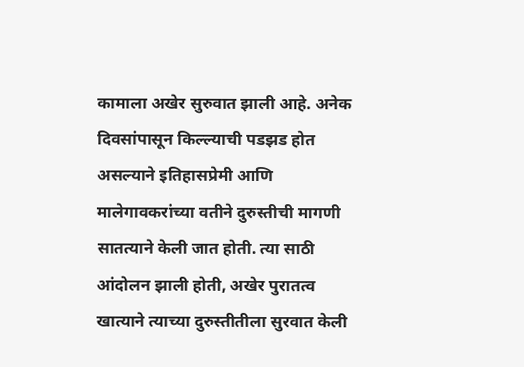कामाला अखेर सुरुवात झाली आहे. अनेक दिवसांपासून किल्ल्याची पडझड होत असल्याने इतिहासप्रेमी आणि मालेगावकरांच्या वतीने दुरुस्तीची मागणी सातत्याने केली जात होती. त्या साठी आंदोलन झाली होती, अखेर पुरातत्व खात्याने त्याच्या दुरुस्तीतीला सुरवात केली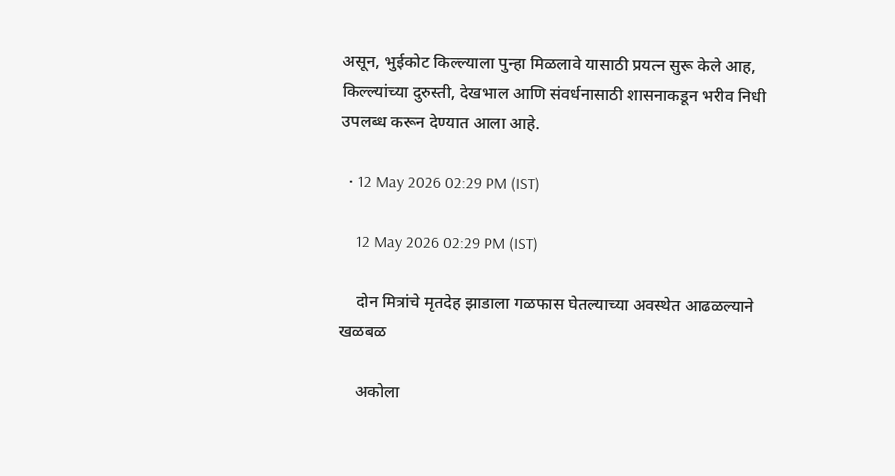असून, भुईकोट किल्ल्याला पुन्हा मिळलावे यासाठी प्रयत्न सुरू केले आह, किल्ल्यांच्या दुरुस्ती, देखभाल आणि संवर्धनासाठी शासनाकडून भरीव निधी उपलब्ध करून देण्यात आला आहे.

  • 12 May 2026 02:29 PM (IST)

    12 May 2026 02:29 PM (IST)

    दोन मित्रांचे मृतदेह झाडाला गळफास घेतल्याच्या अवस्थेत आढळल्याने खळबळ

    अकोला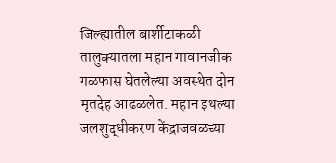जिल्ह्यातील बार्शीटाकळी तालुक्यातला महान गावानजीक गळफास घेतलेल्या अवस्थेत दोन मृतदेह आढळलेत. महान इथल्या जलशुद्धीकरण केंद्राजवळच्या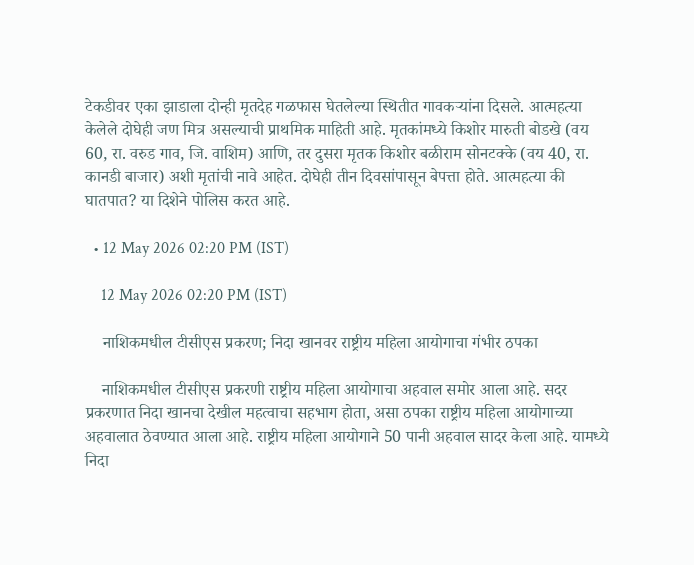टेकडीवर एका झाडाला दोन्ही मृतदेह गळफास घेतलेल्या स्थितीत गावकऱ्यांना दिसले. आत्महत्या केलेले दोघेही जण मित्र असल्याची प्राथमिक माहिती आहे. मृतकांमध्ये किशोर मारुती बोडखे (वय 60, रा. वरुड गाव, जि. वाशिम) आणि, तर दुसरा मृतक किशोर बळीराम सोनटक्के (वय 40, रा. कानडी बाजार) अशी मृतांची नावे आहेत. दोघेही तीन दिवसांपासून बेपत्ता होते. आत्महत्या की घातपात? या दिशेने पोलिस करत आहे.

  • 12 May 2026 02:20 PM (IST)

    12 May 2026 02:20 PM (IST)

    नाशिकमधील टीसीएस प्रकरण; निदा खानवर राष्ट्रीय महिला आयोगाचा गंभीर ठपका

    नाशिकमधील टीसीएस प्रकरणी राष्ट्रीय महिला आयोगाचा अहवाल समोर आला आहे. सदर प्रकरणात निदा खानचा देखील महत्वाचा सहभाग होता, असा ठपका राष्ट्रीय महिला आयोगाच्या अहवालात ठेवण्यात आला आहे. राष्ट्रीय महिला आयोगाने 50 पानी अहवाल सादर केला आहे. यामध्ये निदा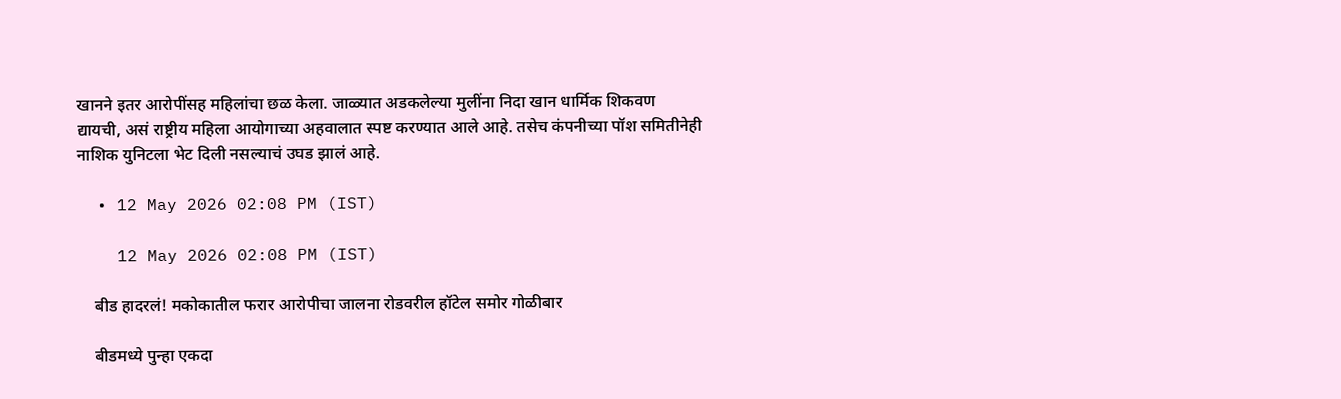खानने इतर आरोपींसह महिलांचा छळ केला. जाळ्यात अडकलेल्या मुलींना निदा खान धार्मिक शिकवण द्यायची, असं राष्ट्रीय महिला आयोगाच्या अहवालात स्पष्ट करण्यात आले आहे. तसेच कंपनीच्या पॉश समितीनेही नाशिक युनिटला भेट दिली नसल्याचं उघड झालं आहे.

  • 12 May 2026 02:08 PM (IST)

    12 May 2026 02:08 PM (IST)

    बीड हादरलं! मकोकातील फरार आरोपीचा जालना रोडवरील हॉटेल समोर गोळीबार

    बीडमध्ये पुन्हा एकदा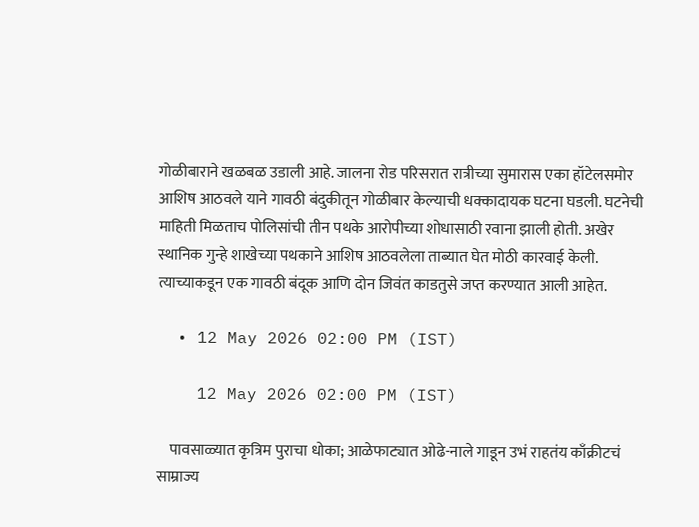गोळीबाराने खळबळ उडाली आहे. जालना रोड परिसरात रात्रीच्या सुमारास एका हॉटेलसमोर आशिष आठवले याने गावठी बंदुकीतून गोळीबार केल्याची धक्कादायक घटना घडली. घटनेची माहिती मिळताच पोलिसांची तीन पथके आरोपीच्या शोधासाठी रवाना झाली होती. अखेर स्थानिक गुन्हे शाखेच्या पथकाने आशिष आठवलेला ताब्यात घेत मोठी कारवाई केली. त्याच्याकडून एक गावठी बंदूक आणि दोन जिवंत काडतुसे जप्त करण्यात आली आहेत.

  • 12 May 2026 02:00 PM (IST)

    12 May 2026 02:00 PM (IST)

    पावसाळ्यात कृत्रिम पुराचा धोका; आळेफाट्यात ओढे-नाले गाडून उभं राहतंय काँक्रीटचं साम्राज्य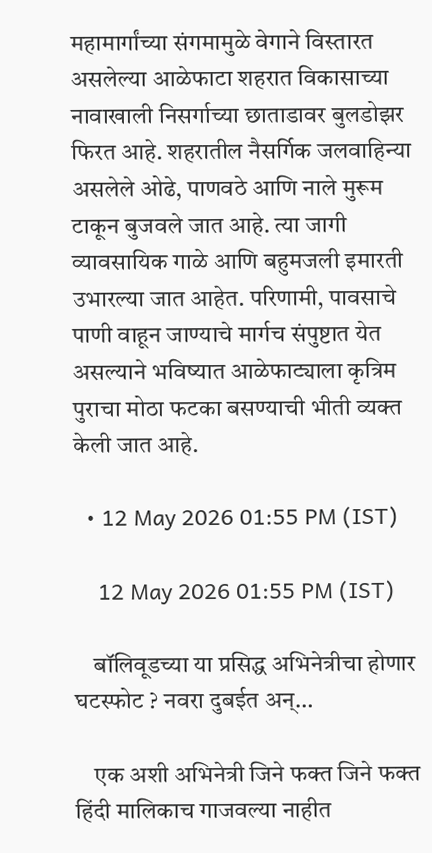महामार्गांच्या संगमामुळे वेगाने विस्तारत असलेल्या आळेफाटा शहरात विकासाच्या नावाखाली निसर्गाच्या छाताडावर बुलडोझर फिरत आहे. शहरातील नैसर्गिक जलवाहिन्या असलेले ओढे, पाणवठे आणि नाले मुरूम टाकून बुजवले जात आहे. त्या जागी व्यावसायिक गाळे आणि बहुमजली इमारती उभारल्या जात आहेत. परिणामी, पावसाचे पाणी वाहून जाण्याचे मार्गच संपुष्टात येत असल्याने भविष्यात आळेफाट्याला कृत्रिम पुराचा मोठा फटका बसण्याची भीती व्यक्त केली जात आहे.

  • 12 May 2026 01:55 PM (IST)

    12 May 2026 01:55 PM (IST)

    बॉलिवूडच्या या प्रसिद्ध अभिनेत्रीचा होणार घटस्फोट ? नवरा दुबईत अन्…

    एक अशी अभिनेत्री जिने फक्त जिने फक्त हिंदी मालिकाच गाजवल्या नाहीत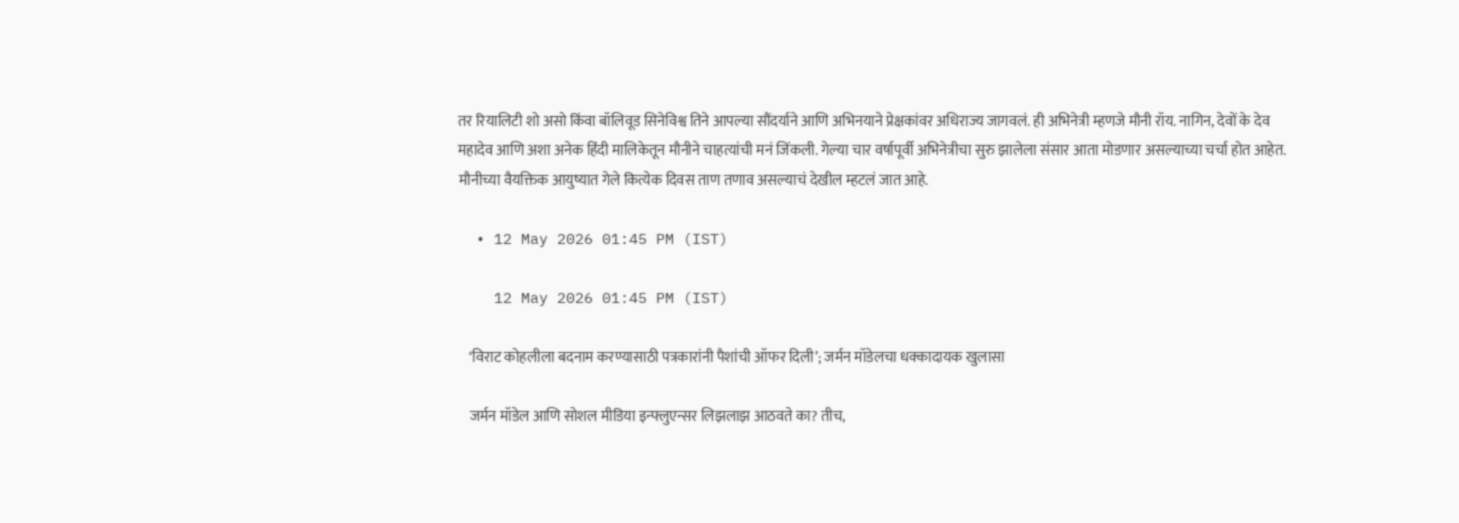तर रियालिटी शो असो किंवा बॉलिवूड सिनेविश्व तिने आपल्या सौंदर्याने आणि अभिनयाने प्रेक्षकांवर अधिराज्य जागवलं. ही अभिनेत्री म्हणजे मौनी रॉय. नागिन, देवों के देव महादेव आणि अशा अनेक हिंदी मालिकेतून मौनीने चाहत्यांची मनं जिंकली. गेल्या चार वर्षापूर्वी अभिनेत्रीचा सुरु झालेला संसार आता मोडणार असल्याच्या चर्चा होत आहेत. मौनीच्या वैयक्तिक आयुष्यात गेले कित्येक दिवस ताण तणाव असल्याचं देखील म्हटलं जात आहे.

  • 12 May 2026 01:45 PM (IST)

    12 May 2026 01:45 PM (IST)

    ‘विराट कोहलीला बदनाम करण्यासाठी पत्रकारांनी पैशांची ऑफर दिली’; जर्मन मॉडेलचा धक्कादायक खुलासा

    जर्मन मॉडेल आणि सोशल मीडिया इन्फ्लुएन्सर लिझलाझ आठवते का? तीच,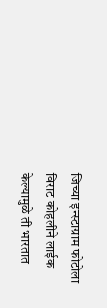जिच्या इन्स्टाग्राम फोटोला विराट कोहलीने लाईक केल्यामुळे ती भारतात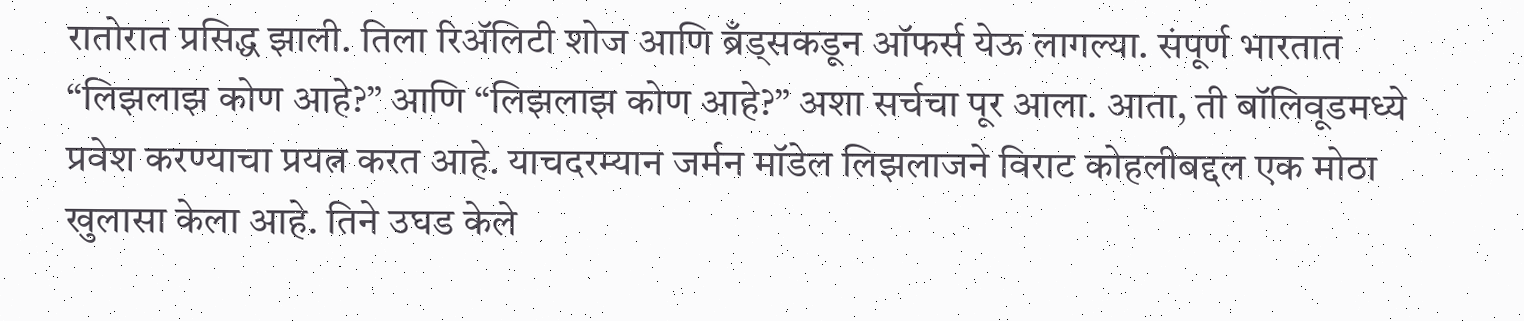रातोरात प्रसिद्ध झाली. तिला रिॲलिटी शोज आणि ब्रँड्सकडून ऑफर्स येऊ लागल्या. संपूर्ण भारतात “लिझलाझ कोण आहे?” आणि “लिझलाझ कोण आहे?” अशा सर्चचा पूर आला. आता, ती बॉलिवूडमध्ये प्रवेश करण्याचा प्रयत्न करत आहे. याचदरम्यान जर्मन मॉडेल लिझलाजने विराट कोहलीबद्दल एक मोठा खुलासा केला आहे. तिने उघड केले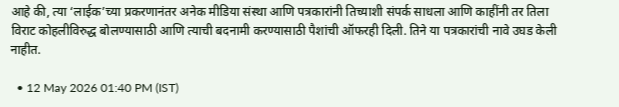आहे की, त्या ‘लाईक’च्या प्रकरणानंतर अनेक मीडिया संस्था आणि पत्रकारांनी तिच्याशी संपर्क साधला आणि काहींनी तर तिला विराट कोहलीविरुद्ध बोलण्यासाठी आणि त्याची बदनामी करण्यासाठी पैशांची ऑफरही दिली. तिने या पत्रकारांची नावे उघड केली नाहीत.

  • 12 May 2026 01:40 PM (IST)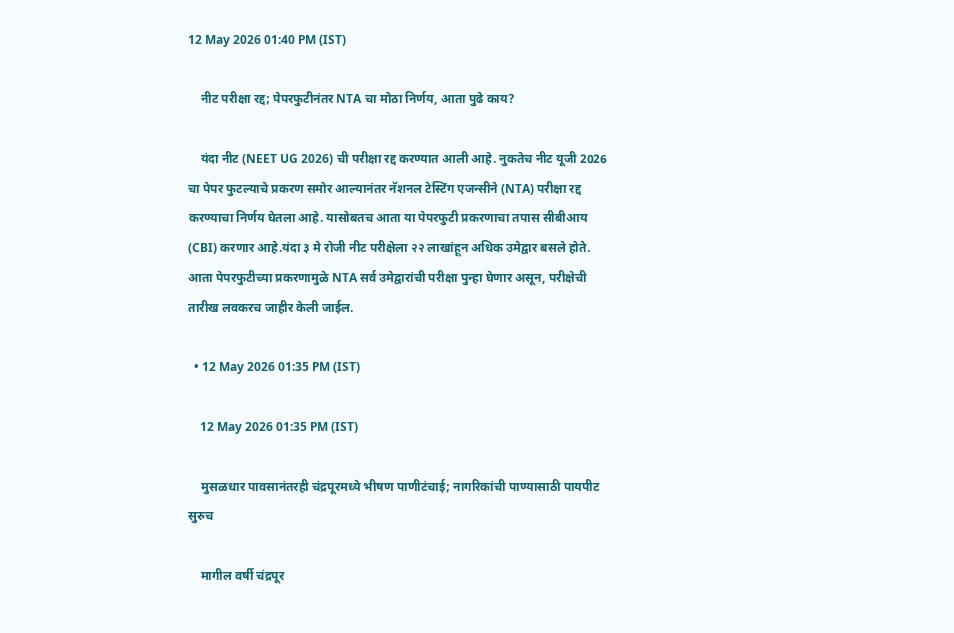12 May 2026 01:40 PM (IST)

    नीट परीक्षा रद्द; पेपरफुटीनंतर NTA चा मोठा निर्णय, आता पुढे काय?

    यंदा नीट (NEET UG 2026) ची परीक्षा रद्द करण्यात आली आहे. नुकतेच नीट यूजी 2026 चा पेपर फुटल्याचे प्रकरण समोर आल्यानंतर नॅशनल टेस्टिंग एजन्सीने (NTA) परीक्षा रद्द करण्याचा निर्णय घेतला आहे. यासोबतच आता या पेपरफुटी प्रकरणाचा तपास सीबीआय (CBI) करणार आहे.यंदा ३ मे रोजी नीट परीक्षेला २२ लाखांहून अधिक उमेद्वार बसले होते. आता पेपरफुटीच्या प्रकरणामुळे NTA सर्व उमेद्वारांची परीक्षा पुन्हा घेणार असून, परीक्षेची तारीख लवकरच जाहीर केली जाईल.

  • 12 May 2026 01:35 PM (IST)

    12 May 2026 01:35 PM (IST)

    मुसळधार पावसानंतरही चंद्रपूरमध्ये भीषण पाणीटंचाई; नागरिकांची पाण्यासाठी पायपीट सुरुच

    मागील वर्षी चंद्रपूर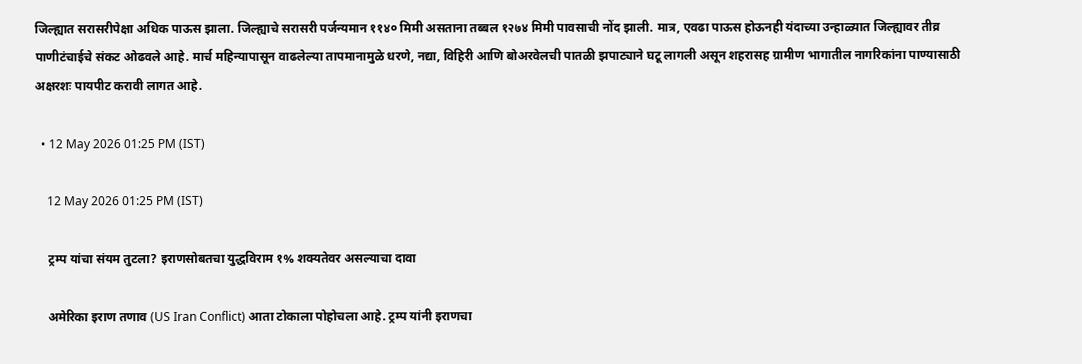जिल्ह्यात सरासरीपेक्षा अधिक पाऊस झाला. जिल्ह्याचे सरासरी पर्जन्यमान ११४० मिमी असताना तब्बल १२७४ मिमी पावसाची नोंद झाली. मात्र, एवढा पाऊस होऊनही यंदाच्या उन्हाळ्यात जिल्ह्यावर तीव्र पाणीटंचाईचे संकट ओढवले आहे. मार्च महिन्यापासून वाढलेल्या तापमानामुळे धरणे, नद्या, विहिरी आणि बोअरवेलची पातळी झपाट्याने घटू लागली असून शहरासह ग्रामीण भागातील नागरिकांना पाण्यासाठी अक्षरशः पायपीट करावी लागत आहे.

  • 12 May 2026 01:25 PM (IST)

    12 May 2026 01:25 PM (IST)

    ट्रम्प यांचा संयम तुटला? इराणसोबतचा युद्धविराम १% शक्यतेवर असल्याचा दावा

    अमेरिका इराण तणाव (US Iran Conflict) आता टोकाला पोहोचला आहे. ट्रम्प यांनी इराणचा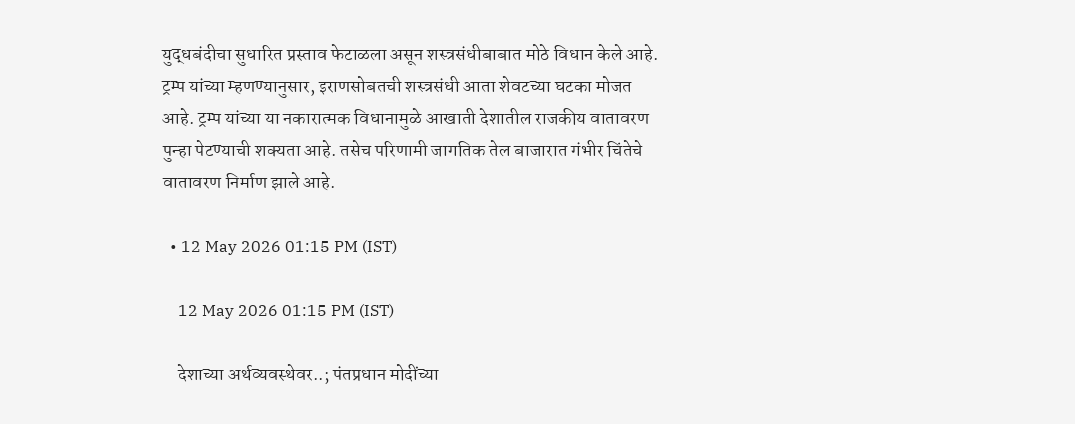युद्धबंदीचा सुधारित प्रस्ताव फेटाळला असून शस्त्रसंधीबाबात मोठे विधान केले आहे. ट्रम्प यांच्या म्हणण्यानुसार, इराणसोबतची शस्त्रसंधी आता शेवटच्या घटका मोजत आहे. ट्रम्प यांच्या या नकारात्मक विधानामुळे आखाती देशातील राजकीय वातावरण पुन्हा पेटण्याची शक्यता आहे. तसेच परिणामी जागतिक तेल बाजारात गंभीर चिंतेचे वातावरण निर्माण झाले आहे.

  • 12 May 2026 01:15 PM (IST)

    12 May 2026 01:15 PM (IST)

    देशाच्या अर्थव्यवस्थेवर..; पंतप्रधान मोदींच्या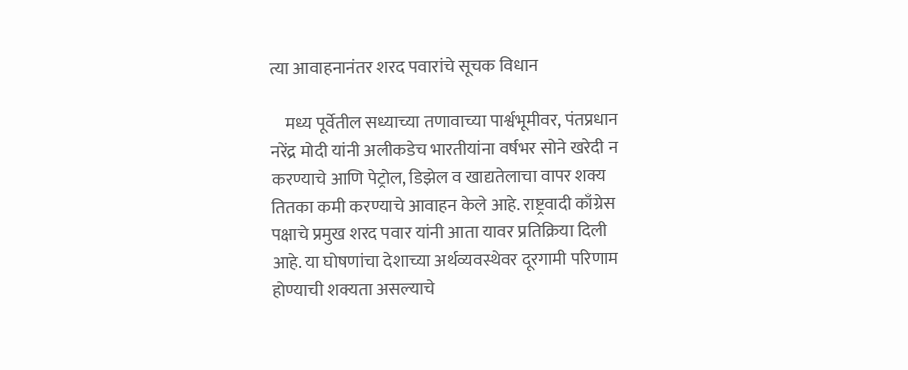त्या आवाहनानंतर शरद पवारांचे सूचक विधान

    मध्य पूर्वेतील सध्याच्या तणावाच्या पार्श्वभूमीवर, पंतप्रधान नरेंद्र मोदी यांनी अलीकडेच भारतीयांना वर्षभर सोने खरेदी न करण्याचे आणि पेट्रोल, डिझेल व खाद्यतेलाचा वापर शक्य तितका कमी करण्याचे आवाहन केले आहे. राष्ट्रवादी काँग्रेस पक्षाचे प्रमुख शरद पवार यांनी आता यावर प्रतिक्रिया दिली आहे. या घोषणांचा देशाच्या अर्थव्यवस्थेवर दूरगामी परिणाम होण्याची शक्यता असल्याचे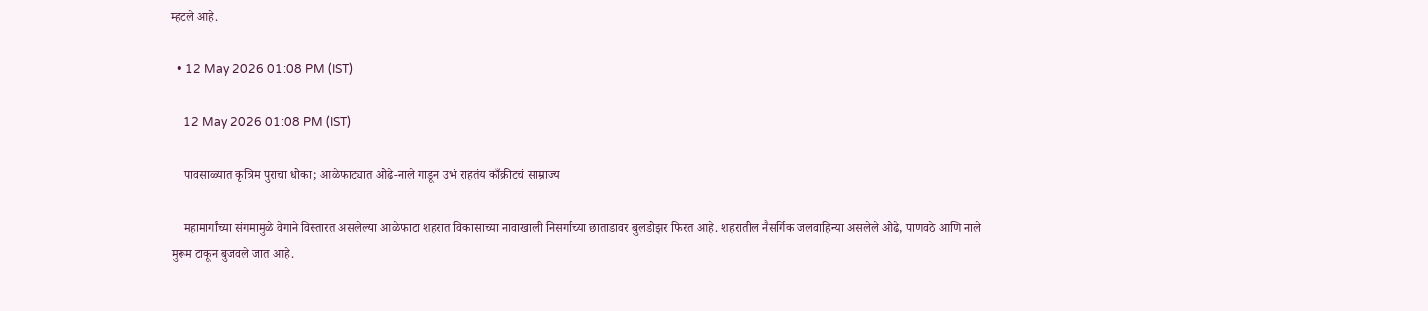म्हटले आहे.

  • 12 May 2026 01:08 PM (IST)

    12 May 2026 01:08 PM (IST)

    पावसाळ्यात कृत्रिम पुराचा धोका; आळेफाट्यात ओढे-नाले गाडून उभं राहतंय काँक्रीटचं साम्राज्य

    महामार्गांच्या संगमामुळे वेगाने विस्तारत असलेल्या आळेफाटा शहरात विकासाच्या नावाखाली निसर्गाच्या छाताडावर बुलडोझर फिरत आहे. शहरातील नैसर्गिक जलवाहिन्या असलेले ओढे, पाणवठे आणि नाले मुरूम टाकून बुजवले जात आहे.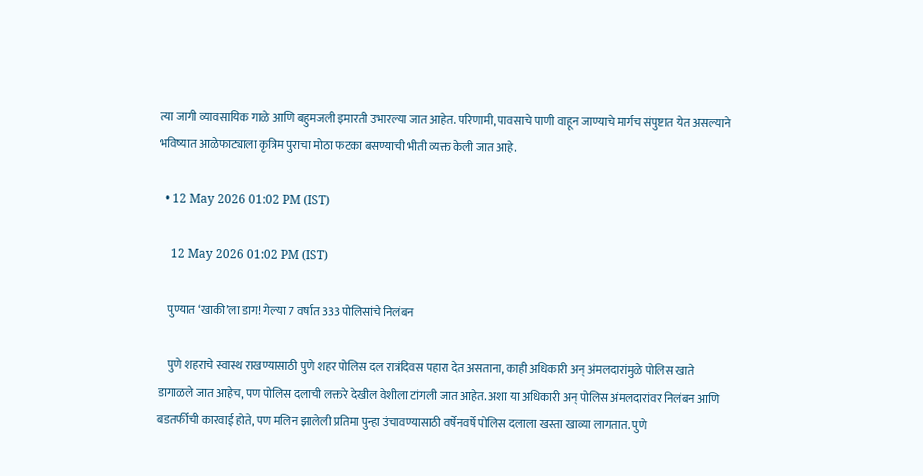त्या जागी व्यावसायिक गाळे आणि बहुमजली इमारती उभारल्या जात आहेत. परिणामी, पावसाचे पाणी वाहून जाण्याचे मार्गच संपुष्टात येत असल्याने भविष्यात आळेफाट्याला कृत्रिम पुराचा मोठा फटका बसण्याची भीती व्यक्त केली जात आहे.

  • 12 May 2026 01:02 PM (IST)

    12 May 2026 01:02 PM (IST)

    पुण्यात ‘खाकी’ला डाग! गेल्या 7 वर्षात 333 पोलिसांचे निलंबन

    पुणे शहराचे स्वास्थ राखण्यासाठी पुणे शहर पोलिस दल रात्रंदिवस पहारा देत असताना, काही अधिकारी अन् अंमलदारांमुळे पोलिस खाते डागाळले जात आहेच, पण पोलिस दलाची लक्तरे देखील वेशीला टांगली जात आहेत. अशा या अधिकारी अन् पोलिस अंमलदारांवर निलंबन आणि बडतर्फीची कारवाई होते, पण मलिन झालेली प्रतिमा पुन्हा उंचावण्यासाठी वर्षेनवर्षे पोलिस दलाला खस्ता खाव्या लागतात. पुणे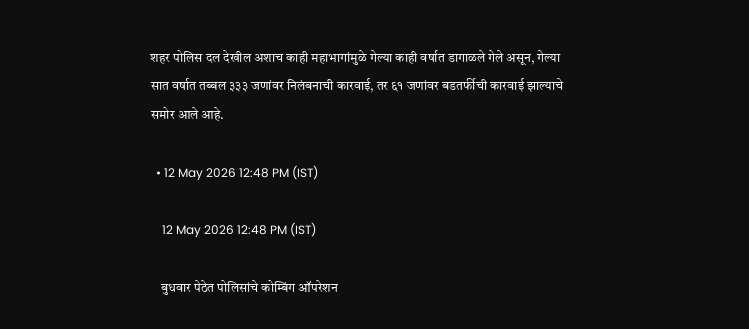शहर पोलिस दल देखील अशाच काही महाभागांमुळे गेल्या काही वर्षात डागाळले गेले असून, गेल्या सात वर्षात तब्बल ३३३ जणांवर निलंबनाची कारवाई, तर ६१ जणांवर बडतर्फीची कारवाई झाल्याचे समोर आले आहे.

  • 12 May 2026 12:48 PM (IST)

    12 May 2026 12:48 PM (IST)

    बुधवार पेठेत पोलिसांचे कोम्बिंग ऑपरेशन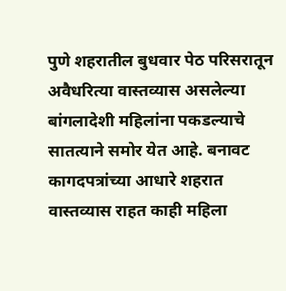पुणे शहरातील बुधवार पेठ परिसरातून अवैधरित्या वास्तव्यास असलेल्या बांगलादेशी महिलांना पकडल्याचे सातत्याने समोर येत आहे. बनावट कागदपत्रांच्या आधारे शहरात वास्तव्यास राहत काही महिला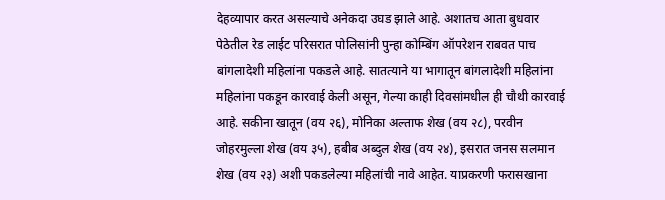देहव्यापार करत असल्याचे अनेकदा उघड झाले आहे. अशातच आता बुधवार पेठेतील रेड लाईट परिसरात पोलिसांनी पुन्हा कोम्बिंग ऑपरेशन राबवत पाच बांगलादेशी महिलांना पकडले आहे. सातत्याने या भागातून बांगलादेशी महिलांना महिलांना पकडून कारवाई केली असून, गेल्या काही दिवसांमधील ही चौथी कारवाई आहे. सकीना खातून (वय २६), मोनिका अल्ताफ शेख (वय २८), परवीन जोहरमुल्ला शेख (वय ३५), हबीब अब्दुल शेख (वय २४), इसरात जनस सलमान शेख (वय २३) अशी पकडलेल्या महिलांची नावे आहेत. याप्रकरणी फरासखाना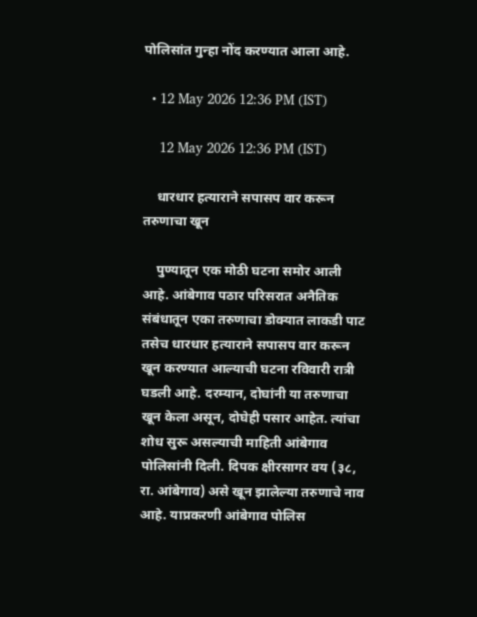पोलिसांत गुन्हा नोंद करण्यात आला आहे.

  • 12 May 2026 12:36 PM (IST)

    12 May 2026 12:36 PM (IST)

    धारधार हत्याराने सपासप वार करून तरुणाचा खून

    पुण्यातून एक मोठी घटना समोर आली आहे. आंबेगाव पठार परिसरात अनैतिक संबंधातून एका तरुणाचा डोक्यात लाकडी पाट तसेच धारधार हत्याराने सपासप वार करून खून करण्यात आल्याची घटना रविवारी रात्री घडली आहे. दरम्यान, दोघांनी या तरुणाचा खून केला असून, दोघेही पसार आहेत. त्यांचा शोध सुरू असल्याची माहिती आंबेगाव पोलिसांनी दिली. दिपक क्षीरसागर वय (३८, रा. आंबेगाव) असे खून झालेल्या तरुणाचे नाव आहे. याप्रकरणी आंबेगाव पोलिस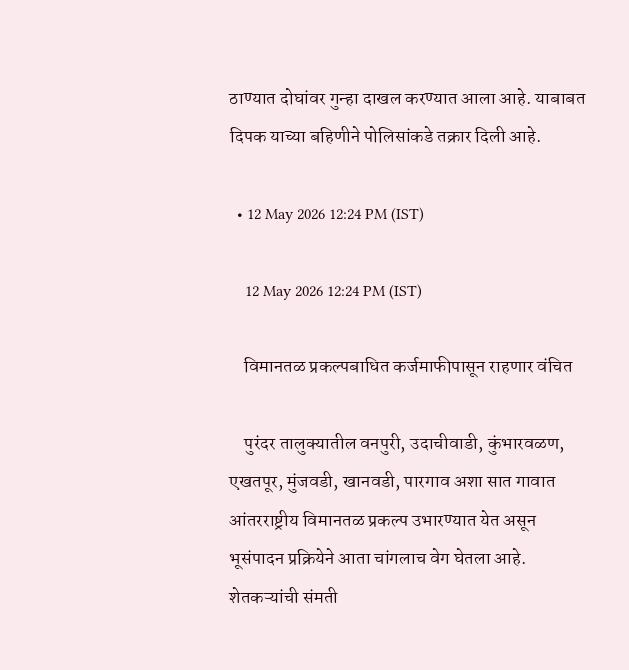ठाण्यात दोघांवर गुन्हा दाखल करण्यात आला आहे. याबाबत दिपक याच्या बहिणीने पोलिसांकडे तक्रार दिली आहे.

  • 12 May 2026 12:24 PM (IST)

    12 May 2026 12:24 PM (IST)

    विमानतळ प्रकल्पबाधित कर्जमाफीपासून राहणार वंचित

    पुरंदर तालुक्यातील वनपुरी, उदाचीवाडी, कुंभारवळण, एखतपूर, मुंजवडी, खानवडी, पारगाव अशा सात गावात आंतरराष्ट्रीय विमानतळ प्रकल्प उभारण्यात येत असून भूसंपादन प्रक्रियेने आता चांगलाच वेग घेतला आहे. शेतकऱ्यांची संमती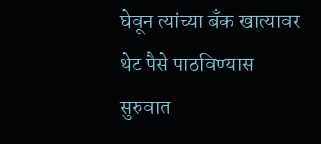घेवून त्यांच्या बँक खात्यावर थेट पैसे पाठविण्यास सुरुवात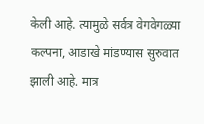केली आहे. त्यामुळे सर्वत्र वेगवेगळ्या कल्पना, आडाखे मांडण्यास सुरुवात झाली आहे. मात्र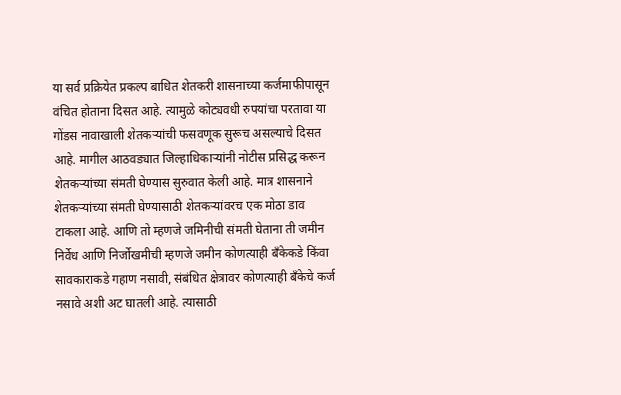या सर्व प्रक्रियेत प्रकल्प बाधित शेतकरी शासनाच्या कर्जमाफीपासून वंचित होताना दिसत आहे. त्यामुळे कोट्यवधी रुपयांचा परतावा या गोंडस नावाखाली शेतकऱ्यांची फसवणूक सुरूच असल्याचे दिसत आहे. मागील आठवड्यात जिल्हाधिकाऱ्यांनी नोटीस प्रसिद्ध करून शेतकऱ्यांच्या संमती घेण्यास सुरुवात केली आहे. मात्र शासनाने शेतकऱ्यांच्या संमती घेण्यासाठी शेतकऱ्यांवरच एक मोठा डाव टाकला आहे. आणि तो म्हणजे जमिनीची संमती घेताना ती जमीन निर्वेध आणि निर्जोखमीची म्हणजे जमीन कोणत्याही बँकेकडे किंवा सावकाराकडे गहाण नसावी, संबंधित क्षेत्रावर कोणत्याही बँकेचे कर्ज नसावे अशी अट घातली आहे. त्यासाठी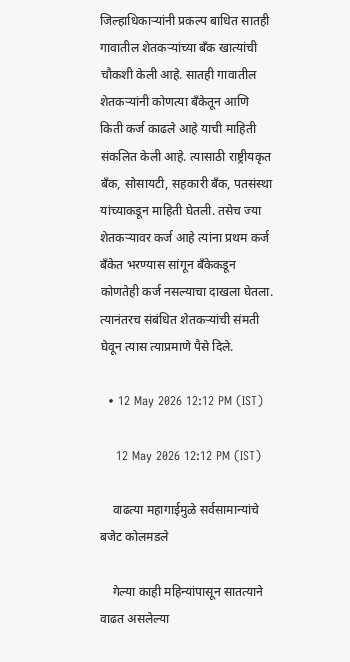जिल्हाधिकाऱ्यांनी प्रकल्प बाधित सातही गावातील शेतकऱ्यांच्या बँक खात्यांची चौकशी केली आहे. सातही गावातील शेतकऱ्यांनी कोणत्या बँकेतून आणि किती कर्ज काढले आहे याची माहिती संकलित केली आहे. त्यासाठी राष्ट्रीयकृत बँक, सोसायटी, सहकारी बँक, पतसंस्था यांच्याकडून माहिती घेतली. तसेच ज्या शेतकऱ्यावर कर्ज आहे त्यांना प्रथम कर्ज बँकेत भरण्यास सांगून बँकेकडून कोणतेही कर्ज नसल्याचा दाखला घेतला. त्यानंतरच संबंधित शेतकऱ्यांची संमती घेवून त्यास त्याप्रमाणे पैसे दिले.

  • 12 May 2026 12:12 PM (IST)

    12 May 2026 12:12 PM (IST)

    वाढत्या महागाईमुळे सर्वसामान्यांचे बजेट कोलमडले

    गेल्या काही महिन्यांपासून सातत्याने वाढत असलेल्या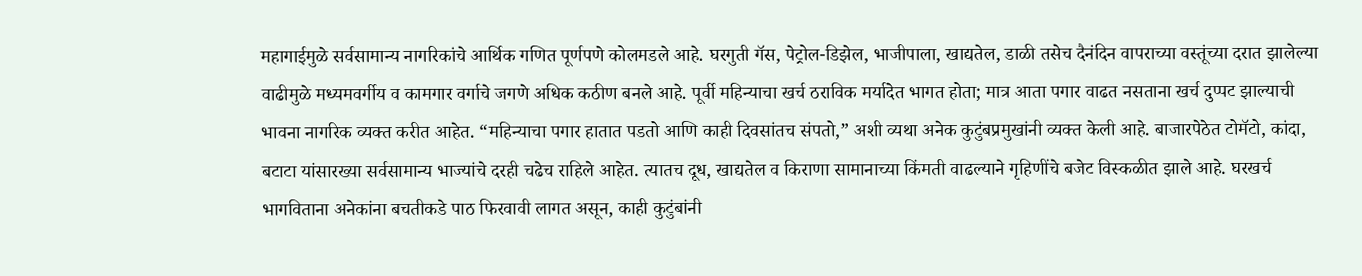महागाईमुळे सर्वसामान्य नागरिकांचे आर्थिक गणित पूर्णपणे कोलमडले आहे. घरगुती गॅस, पेट्रोल-डिझेल, भाजीपाला, खाद्यतेल, डाळी तसेच दैनंदिन वापराच्या वस्तूंच्या दरात झालेल्या वाढीमुळे मध्यमवर्गीय व कामगार वर्गाचे जगणे अधिक कठीण बनले आहे. पूर्वी महिन्याचा खर्च ठराविक मर्यादेत भागत होता; मात्र आता पगार वाढत नसताना खर्च दुप्पट झाल्याची भावना नागरिक व्यक्त करीत आहेत. “महिन्याचा पगार हातात पडतो आणि काही दिवसांतच संपतो,” अशी व्यथा अनेक कुटुंबप्रमुखांनी व्यक्त केली आहे. बाजारपेठेत टोमॅटो, कांदा, बटाटा यांसारख्या सर्वसामान्य भाज्यांचे दरही चढेच राहिले आहेत. त्यातच दूध, खाद्यतेल व किराणा सामानाच्या किंमती वाढल्याने गृहिणींचे बजेट विस्कळीत झाले आहे. घरखर्च भागविताना अनेकांना बचतीकडे पाठ फिरवावी लागत असून, काही कुटुंबांनी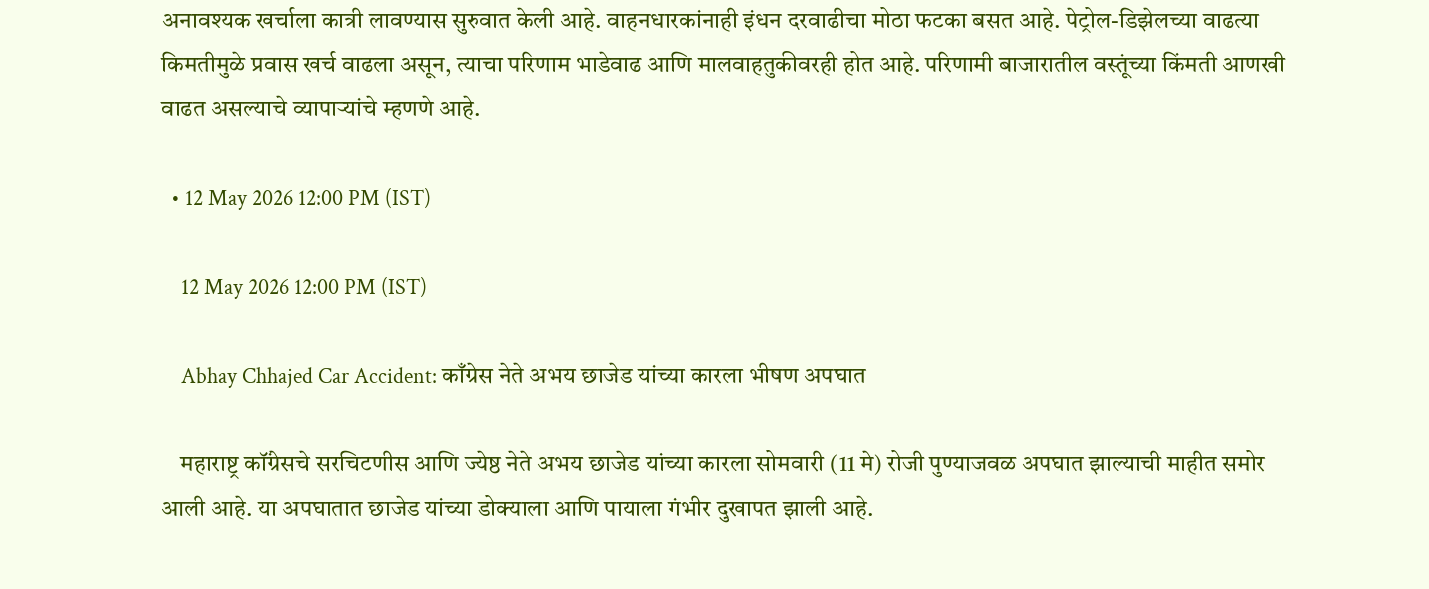अनावश्यक खर्चाला कात्री लावण्यास सुरुवात केली आहे. वाहनधारकांनाही इंधन दरवाढीचा मोठा फटका बसत आहे. पेट्रोल-डिझेलच्या वाढत्या किमतीमुळे प्रवास खर्च वाढला असून, त्याचा परिणाम भाडेवाढ आणि मालवाहतुकीवरही होत आहे. परिणामी बाजारातील वस्तूंच्या किंमती आणखी वाढत असल्याचे व्यापाऱ्यांचे म्हणणे आहे.

  • 12 May 2026 12:00 PM (IST)

    12 May 2026 12:00 PM (IST)

    Abhay Chhajed Car Accident: काँग्रेस नेते अभय छाजेड यांच्या कारला भीषण अपघात

    महाराष्ट्र कॉंग्रेसचे सरचिटणीस आणि ज्येष्ठ नेते अभय छाजेड यांच्या कारला सोमवारी (11 मे) रोजी पुण्याजवळ अपघात झाल्याची माहीत समोर आली आहे. या अपघातात छाजेड यांच्या डोक्याला आणि पायाला गंभीर दुखापत झाली आहे.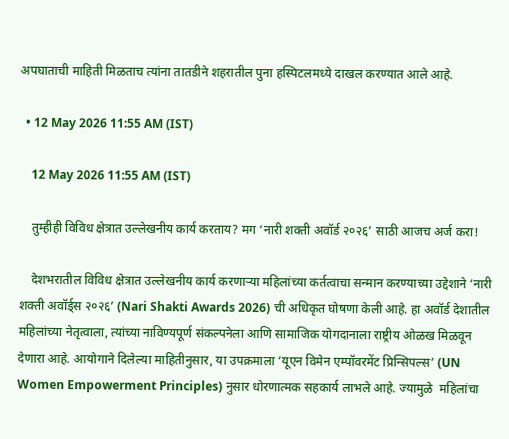अपघाताची माहिती मिळताच त्यांना तातडीने शहरातील पुना हस्पिटलमध्ये दाखल करण्यात आले आहे.

  • 12 May 2026 11:55 AM (IST)

    12 May 2026 11:55 AM (IST)

    तुम्हीही विविध क्षेत्रात उल्लेखनीय कार्य करताय? मग ‘नारी शक्ती अवॉर्ड २०२६’ साठी आजच अर्ज करा!

    देशभरातील विविध क्षेत्रात उल्लेखनीय कार्य करणाऱ्या महिलांच्या कर्तत्वाचा सन्मान करण्याच्या उद्देशाने ‘नारी शक्ती अवॉर्ड्स २०२६’ (Nari Shakti Awards 2026) ची अधिकृत घोषणा केली आहे. हा अवॉर्ड देशातील महिलांच्या नेतृत्वाला, त्यांच्या नाविण्यपूर्ण संकल्पनेला आणि सामाजिक योगदानाला राष्ट्रीय ओळख मिळवून देणारा आहे. आयोगाने दिलेल्या माहितीनुसार, या उपक्रमाला ‘यूएन विमेन एम्पॉवरमेंट प्रिन्सिपल्स’ (UN Women Empowerment Principles) नुसार धोरणात्मक सहकार्य लाभले आहे. ज्यामुळे  महिलांचा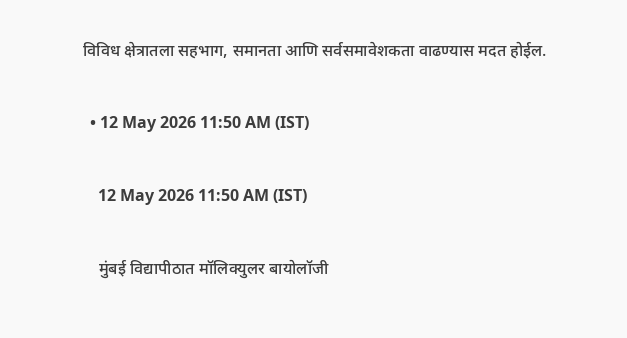विविध क्षेत्रातला सहभाग, समानता आणि सर्वसमावेशकता वाढण्यास मदत होईल.

  • 12 May 2026 11:50 AM (IST)

    12 May 2026 11:50 AM (IST)

    मुंबई विद्यापीठात मॉलिक्युलर बायोलॉजी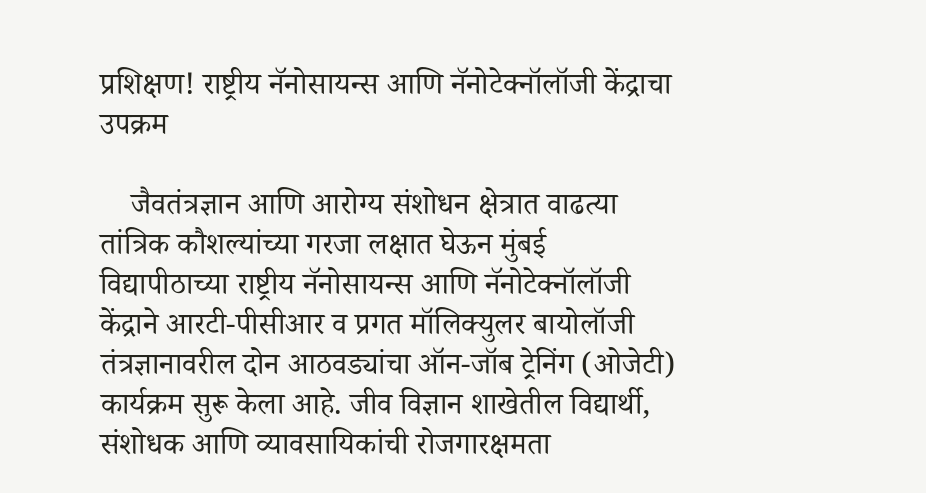प्रशिक्षण! राष्ट्रीय नॅनोसायन्स आणि नॅनोटेक्नॉलॉजी केंद्राचा उपक्रम

    जैवतंत्रज्ञान आणि आरोग्य संशोधन क्षेत्रात वाढत्या तांत्रिक कौशल्यांच्या गरजा लक्षात घेऊन मुंबई विद्यापीठाच्या राष्ट्रीय नॅनोसायन्स आणि नॅनोटेक्नॉलॉजी केंद्राने आरटी-पीसीआर व प्रगत मॉलिक्युलर बायोलॉजी तंत्रज्ञानावरील दोन आठवड्यांचा ऑन-जॉब ट्रेनिंग (ओजेटी) कार्यक्रम सुरू केला आहे. जीव विज्ञान शाखेतील विद्यार्थी, संशोधक आणि व्यावसायिकांची रोजगारक्षमता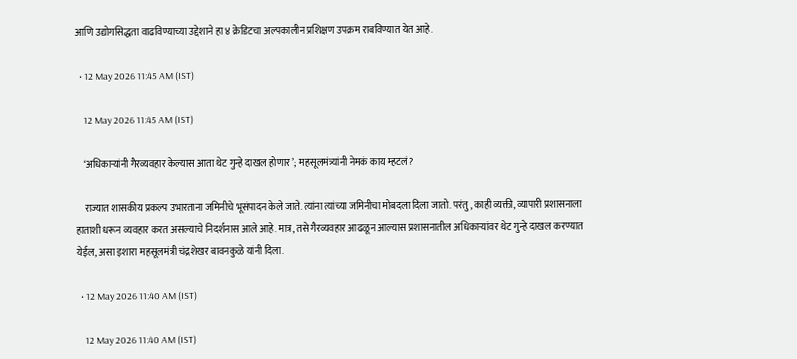आणि उद्योगसिद्धता वाढविण्याच्या उद्देशाने हा ४ क्रेडिटचा अल्पकालीन प्रशिक्षण उपक्रम राबविण्यात येत आहे.

  • 12 May 2026 11:45 AM (IST)

    12 May 2026 11:45 AM (IST)

    ‘अधिकाऱ्यांनी गैरव्यवहार केल्यास आता थेट गुन्हे दाखल होणार’; महसूलमंत्र्यांनी नेमकं काय म्हटलं?

    राज्यात शासकीय प्रकल्प उभारताना जमिनीचे भूसंपादन केले जाते. त्यांना त्यांच्या जमिनीचा मोबदला दिला जातो. परंतु, काही व्यक्ती, व्यापारी प्रशासनाला हाताशी धरून व्यवहार करत असल्याचे निदर्शनास आले आहे. मात्र, तसे गैरव्यवहार आढळून आल्यास प्रशासनातील अधिकाऱ्यांवर थेट गुन्हे दाखल करण्यात येईल, असा इशारा महसूलमंत्री चंद्रशेखर बावनकुळे यांनी दिला.

  • 12 May 2026 11:40 AM (IST)

    12 May 2026 11:40 AM (IST)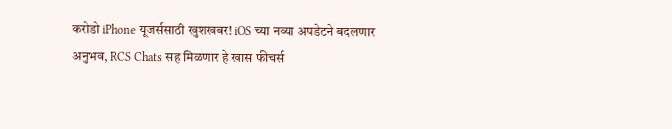करोडो iPhone यूजर्ससाठी खुशखबर! iOS च्या नव्या अपडेटने बदलणार अनुभव, RCS Chats सह मिळणार हे खास फीचर्स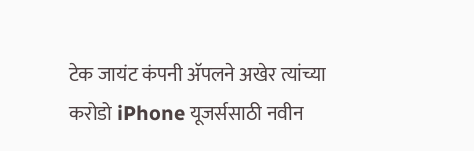टेक जायंट कंपनी अ‍ॅपलने अखेर त्यांच्या करोडो iPhone यूजर्ससाठी नवीन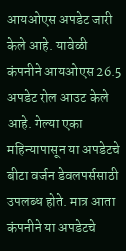आयओएस अपडेट जारी केले आहे. यावेळी कंपनीने आयओएस 26.5 अपडेट रोल आउट केले आहे. गेल्या एका महिन्यापासून या अपडेटचे बीटा वर्जन डेवलपर्ससाठी उपलब्ध होते. मात्र आता कंपनीने या अपडेटचे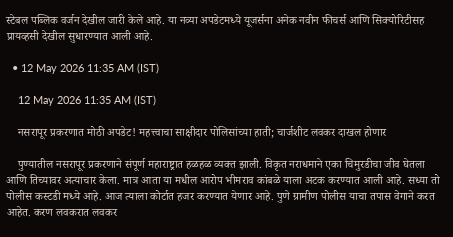स्टेबल पब्लिक वर्जन देखील जारी केले आहे. या नव्या अपडेटमध्ये यूजर्सना अनेक नवीन फीचर्स आणि सिक्योरिटीसह प्रायव्हसी देखील सुधारण्यात आली आहे.

  • 12 May 2026 11:35 AM (IST)

    12 May 2026 11:35 AM (IST)

    नसरापूर प्रकरणात मोठी अपडेट! महत्त्वाचा साक्षीदार पोलिसांच्या हाती; चार्जशीट लवकर दाखल होणार

    पुण्यातील नसरापूर प्रकरणाने संपूर्ण महाराष्ट्रात हळहळ व्यक्त झाली. विकृत नराधमाने एका चिमुरडीचा जीव घेतला आणि तिच्यावर अत्याचार केला. मात्र आता या मधील आरोप भीमराव कांबळे याला अटक करण्यात आली आहे. सध्या तो पोलीस कस्टडी मध्ये आहे. आज त्याला कोर्टात हजर करण्यात येणार आहे. पुणे ग्रामीण पोलीस याचा तपास वेगाने करत आहेत. करण लवकरात लवकर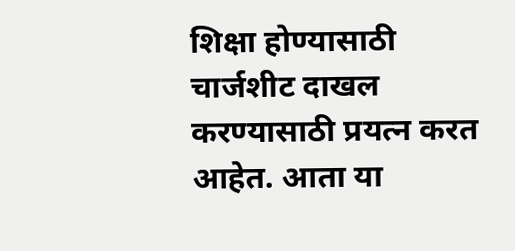शिक्षा होण्यासाठी चार्जशीट दाखल करण्यासाठी प्रयत्न करत आहेत. आता या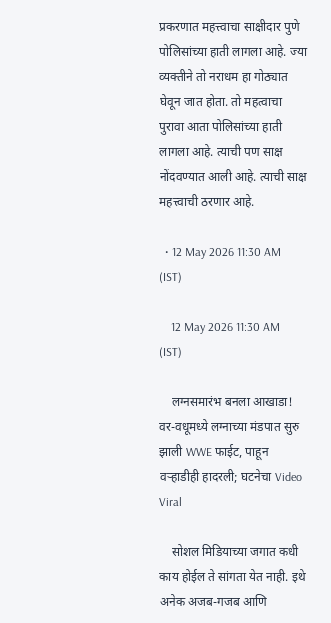प्रकरणात महत्त्वाचा साक्षीदार पुणे पोलिसांच्या हाती लागला आहे. ज्या व्यक्तीने तो नराधम हा गोठ्यात घेवून जात होता. तो महत्वाचा पुरावा आता पोलिसांच्या हाती लागला आहे. त्याची पण साक्ष नोंदवण्यात आली आहे. त्याची साक्ष महत्त्वाची ठरणार आहे.

  • 12 May 2026 11:30 AM (IST)

    12 May 2026 11:30 AM (IST)

    लग्नसमारंभ बनला आखाडा! वर-वधूमध्ये लग्नाच्या मंडपात सुरु झाली WWE फाईट, पाहून वऱ्हाडीही हादरली; घटनेचा Video Viral

    सोशल मिडियाच्या जगात कधी काय होईल ते सांगता येत नाही. इथे अनेक अजब-गजब आणि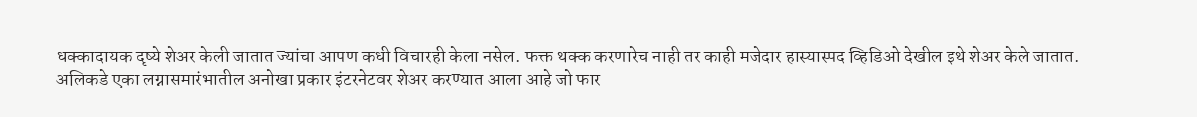धक्कादायक दृष्ये शेअर केली जातात ज्यांचा आपण कधी विचारही केला नसेल. फक्त थक्क करणारेच नाही तर काही मजेदार हास्यास्पद व्हिडिओ देखील इथे शेअर केले जातात. अलिकडे एका लग्नासमारंभातील अनोखा प्रकार इंटरनेटवर शेअर करण्यात आला आहे जो फार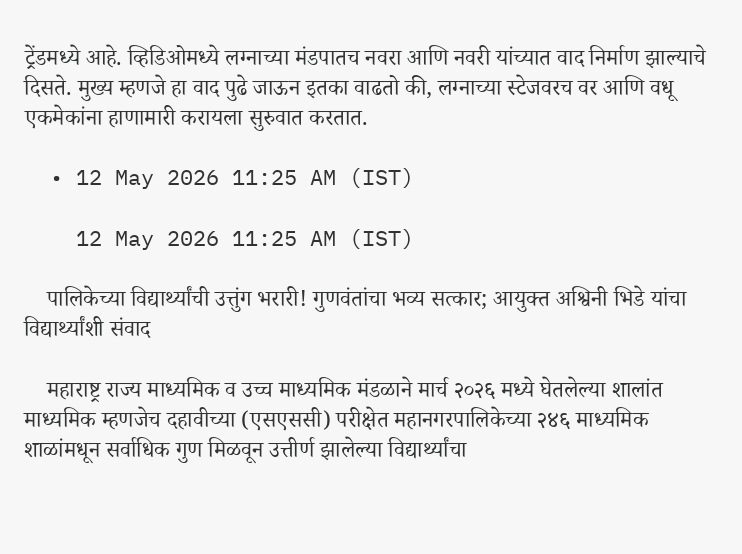ट्रेंडमध्ये आहे. व्हिडिओमध्ये लग्नाच्या मंडपातच नवरा आणि नवरी यांच्यात वाद निर्माण झाल्याचे दिसते. मुख्य म्हणजे हा वाद पुढे जाऊन इतका वाढतो की, लग्नाच्या स्टेजवरच वर आणि वधू एकमेकांना हाणामारी करायला सुरुवात करतात.

  • 12 May 2026 11:25 AM (IST)

    12 May 2026 11:25 AM (IST)

    पालिकेच्या विद्यार्थ्यांची उत्तुंग भरारी! गुणवंतांचा भव्य सत्कार; आयुक्त अश्विनी भिडे यांचा विद्यार्थ्यांशी संवाद

    महाराष्ट्र राज्य माध्यमिक व उच्च माध्यमिक मंडळाने मार्च २०२६ मध्ये घेतलेल्या शालांत माध्यमिक म्हणजेच दहावीच्या (एसएससी) परीक्षेत महानगरपालिकेच्या २४६ माध्यमिक शाळांमधून सर्वाधिक गुण मिळवून उत्तीर्ण झालेल्या विद्यार्थ्यांचा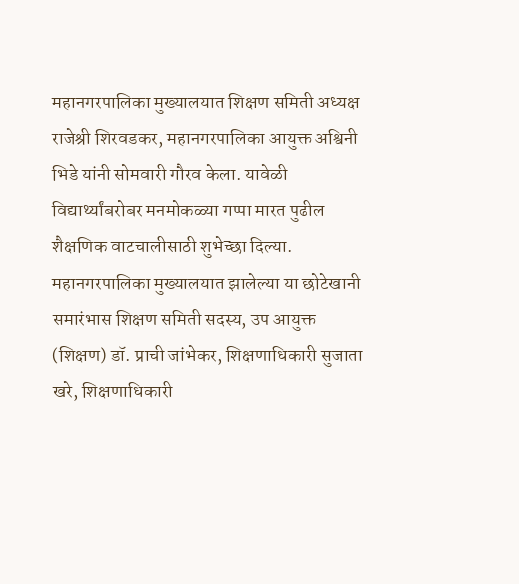महानगरपालिका मुख्यालयात शिक्षण समिती अध्यक्ष राजेश्री शिरवडकर, महानगरपालिका आयुक्त अश्विनी भिडे यांनी सोमवारी गौरव केला. यावेळी विद्यार्थ्यांबरोबर मनमोकळ्या गप्पा मारत पुढील शैक्षणिक वाटचालीसाठी शुभेच्छा दिल्या. महानगरपालिका मुख्यालयात झालेल्या या छोटेखानी समारंभास शिक्षण समिती सदस्य, उप आयुक्त (शिक्षण) डॉ. प्राची जांभेकर, शिक्षणाधिकारी सुजाता खरे, शिक्षणाधिकारी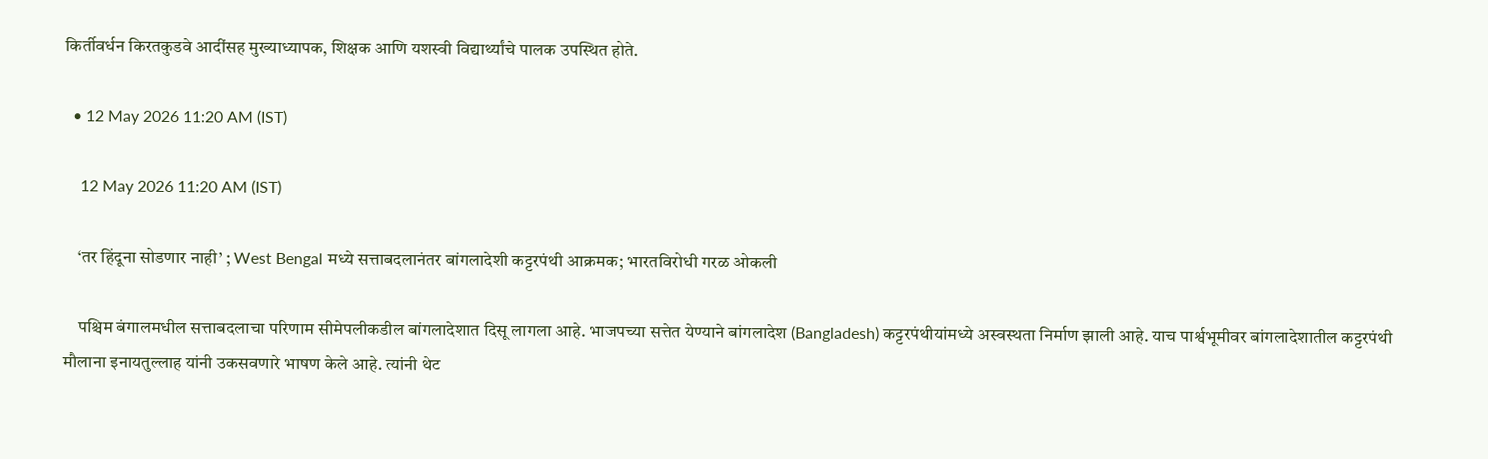किर्तीवर्धन किरतकुडवे आदींसह मुख्याध्यापक, शिक्षक आणि यशस्वी विद्यार्थ्यांचे पालक उपस्थित होते.

  • 12 May 2026 11:20 AM (IST)

    12 May 2026 11:20 AM (IST)

    ‘तर हिंदूना सोडणार नाही’ ; West Bengal मध्ये सत्ताबदलानंतर बांगलादेशी कट्टरपंथी आक्रमक; भारतविरोधी गरळ ओकली

    पश्चिम बंगालमधील सत्ताबदलाचा परिणाम सीमेपलीकडील बांगलादेशात दिसू लागला आहे. भाजपच्या सत्तेत येण्याने बांगलादेश (Bangladesh) कट्टरपंथीयांमध्ये अस्वस्थता निर्माण झाली आहे. याच पार्श्वभूमीवर बांगलादेशातील कट्टरपंथी मौलाना इनायतुल्लाह यांनी उकसवणारे भाषण केले आहे. त्यांनी थेट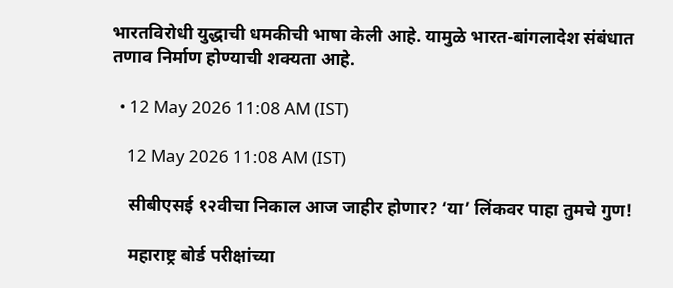भारतविरोधी युद्धाची धमकीची भाषा केली आहे. यामुळे भारत-बांगलादेश संबंधात तणाव निर्माण होण्याची शक्यता आहे.

  • 12 May 2026 11:08 AM (IST)

    12 May 2026 11:08 AM (IST)

    सीबीएसई १२वीचा निकाल आज जाहीर होणार? ‘या’ लिंकवर पाहा तुमचे गुण!

    महाराष्ट्र बोर्ड परीक्षांच्या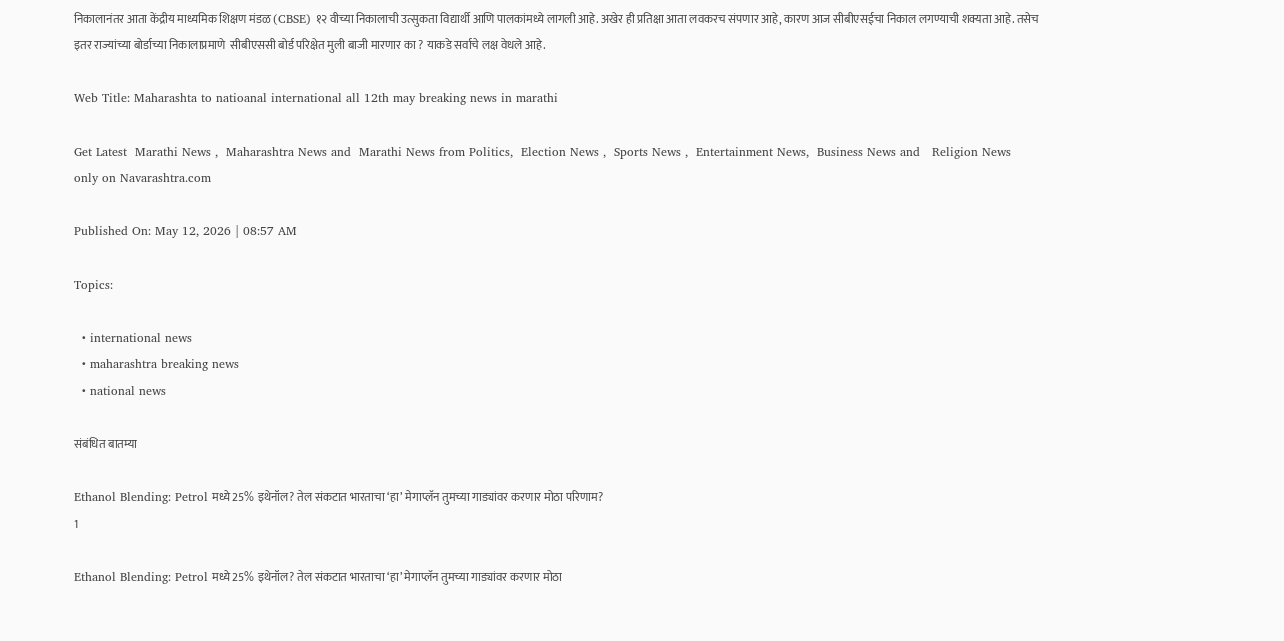निकालानंतर आता केंद्रीय माध्यमिक शिक्षण मंडळ (CBSE) १२ वीच्या निकालाची उत्सुकता विद्यार्थी आणि पालकांमध्ये लागली आहे. अखेर ही प्रतिक्षा आता लवकरच संपणार आहे, कारण आज सीबीएसईचा निकाल लगण्याची शक्यता आहे. तसेच इतर राज्यांच्या बोर्डाच्या निकालाप्रमाणे  सीबीएससी बोर्ड परिक्षेत मुली बाजी मारणार का ? याकडे सर्वाचे लक्ष वेधले आहे.

Web Title: Maharashta to natioanal international all 12th may breaking news in marathi

Get Latest  Marathi News ,  Maharashtra News and  Marathi News from Politics,  Election News ,  Sports News ,  Entertainment News,  Business News and   Religion News  only on Navarashtra.com

Published On: May 12, 2026 | 08:57 AM

Topics:

  • international news
  • maharashtra breaking news
  • national news

संबंधित बातम्या

Ethanol Blending: Petrol मध्ये 25% इथेनॉल? तेल संकटात भारताचा ‘हा’ मेगाप्लॅन तुमच्या गाड्यांवर करणार मोठा परिणाम?
1

Ethanol Blending: Petrol मध्ये 25% इथेनॉल? तेल संकटात भारताचा ‘हा’ मेगाप्लॅन तुमच्या गाड्यांवर करणार मोठा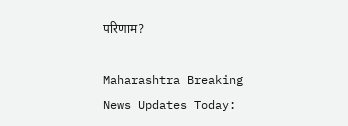परिणाम?

Maharashtra Breaking News Updates Today: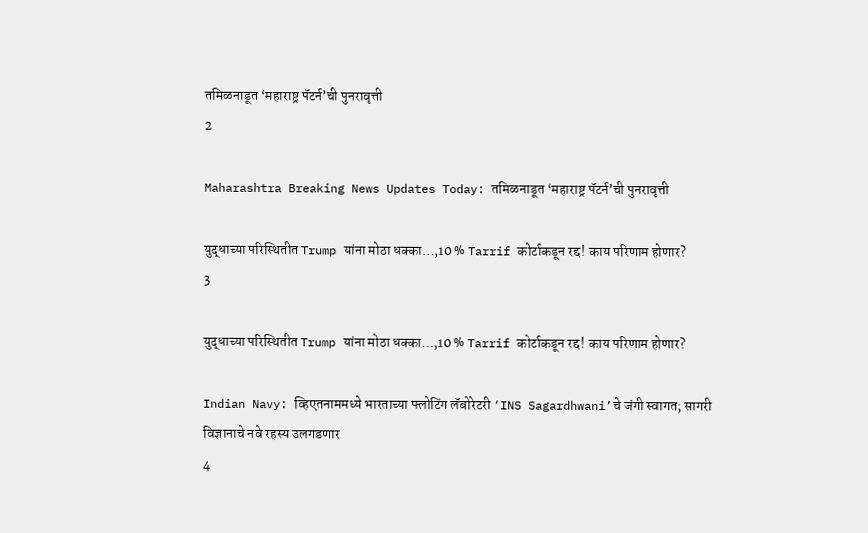तमिळनाडूत ‘महाराष्ट्र पॅटर्न’ची पुनरावृत्ती
2

Maharashtra Breaking News Updates Today: तमिळनाडूत ‘महाराष्ट्र पॅटर्न’ची पुनरावृत्ती

युद्धाच्या परिस्थितीत Trump यांना मोठा धक्का…,10 % Tarrif कोर्टाकडून रद्द! काय परिणाम होणार?
3

युद्धाच्या परिस्थितीत Trump यांना मोठा धक्का…,10 % Tarrif कोर्टाकडून रद्द! काय परिणाम होणार?

Indian Navy: व्हिएतनाममध्ये भारताच्या फ्लोटिंग लॅबोरेटरी ‘INS Sagardhwani’चे जंगी स्वागत; सागरी विज्ञानाचे नवे रहस्य उलगडणार
4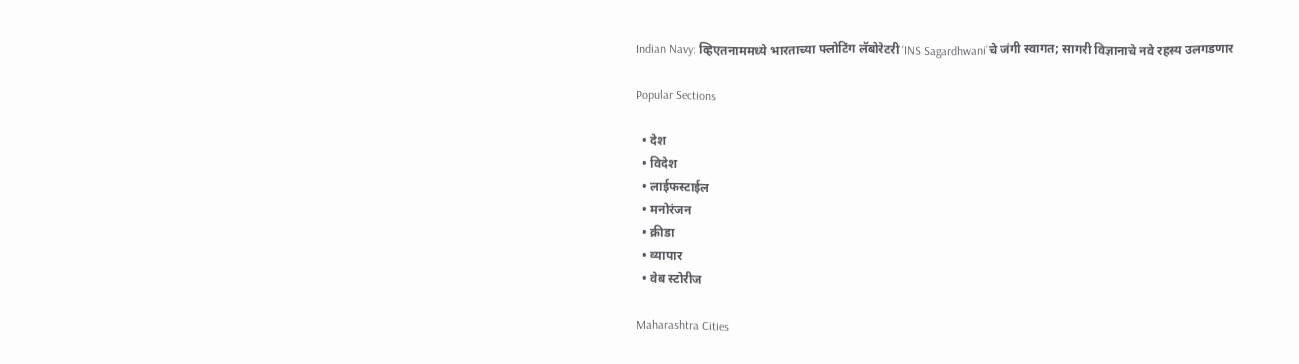Indian Navy: व्हिएतनाममध्ये भारताच्या फ्लोटिंग लॅबोरेटरी ‘INS Sagardhwani’चे जंगी स्वागत; सागरी विज्ञानाचे नवे रहस्य उलगडणार

Popular Sections

  • देश
  • विदेश
  • लाईफस्टाईल
  • मनोरंजन
  • क्रीडा
  • व्यापार
  • वेब स्टोरीज

Maharashtra Cities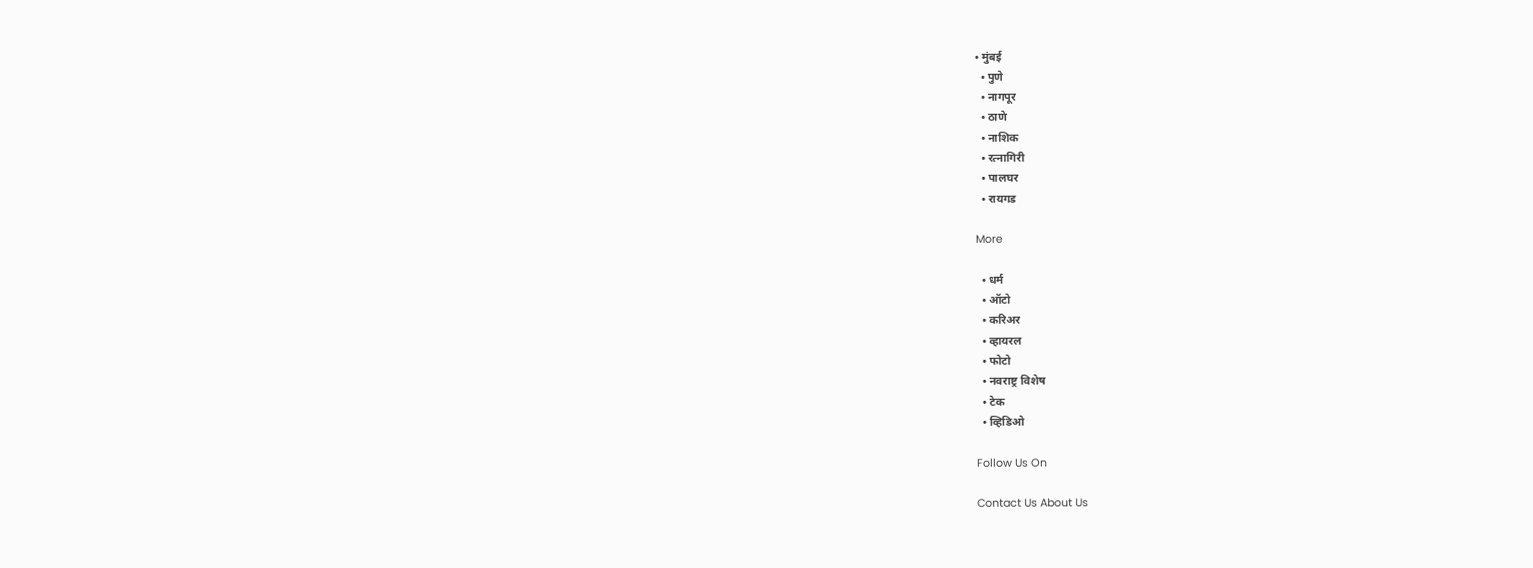• मुंबई
  • पुणे
  • नागपूर
  • ठाणे
  • नाशिक
  • रत्नागिरी
  • पालघर
  • रायगड

More

  • धर्म
  • ऑटो
  • करिअर
  • व्हायरल
  • फोटो
  • नवराष्ट्र विशेष
  • टेक
  • व्हिडिओ

Follow Us On

Contact Us About Us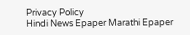Privacy Policy
Hindi News Epaper Marathi Epaper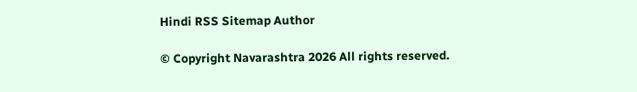Hindi RSS Sitemap Author

© Copyright Navarashtra 2026 All rights reserved.